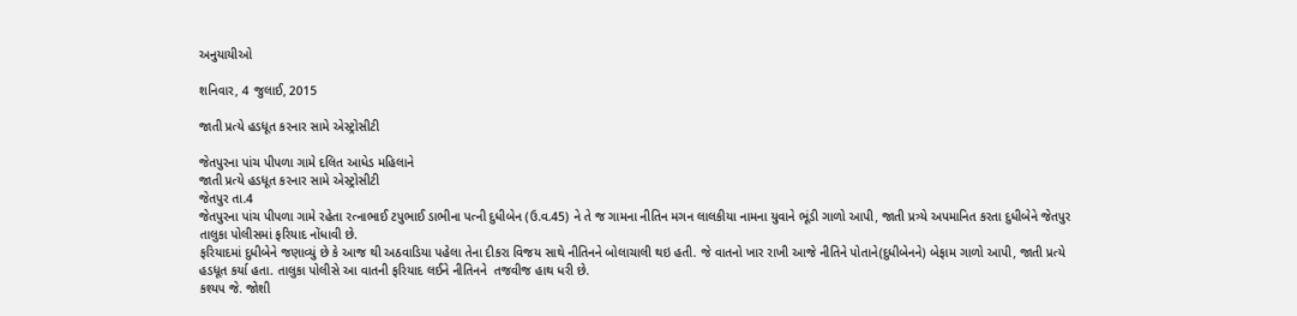અનુયાયીઓ

શનિવાર, 4 જુલાઈ, 2015

જાતી પ્રત્યે હડધૂત કરનાર સામે એસ્ટ્રોસીટી

જેતપુરના પાંચ પીપળા ગામે દલિત આધેડ મહિલાને
જાતી પ્રત્યે હડધૂત કરનાર સામે એસ્ટ્રોસીટી
જેતપુર તા.4
જેતપુરના પાંચ પીપળા ગામે રહેતા રત્નાભાઈ ટપુભાઈ ડાભીના પત્ની દુધીબેન (ઉ.વ.45) ને તે જ ગામના નીતિન મગન લાલકીયા નામના યુવાને ભૂંડી ગાળો આપી, જાતી પ્રત્ર્યે અપમાનિત કરતા દુધીબેને જેતપુર તાલુકા પોલીસમાં ફરિયાદ નોંધાવી છે.
ફરિયાદમાં દુધીબેને જણાવ્યું છે કે આજ થી અઠવાડિયા પહેલા તેના દીકરા વિજય સાથે નીતિનને બોલાચાલી થઇ હતી. જે વાતનો ખાર રાખી આજે નીતિને પોતાને(દુધીબેનને) બેફામ ગાળો આપી, જાતી પ્રત્યે હડધૂત કર્યા હતા. તાલુકા પોલીસે આ વાતની ફરિયાદ લઈને નીતિનને  તજવીજ હાથ ધરી છે.
કશ્યપ જે. જોશી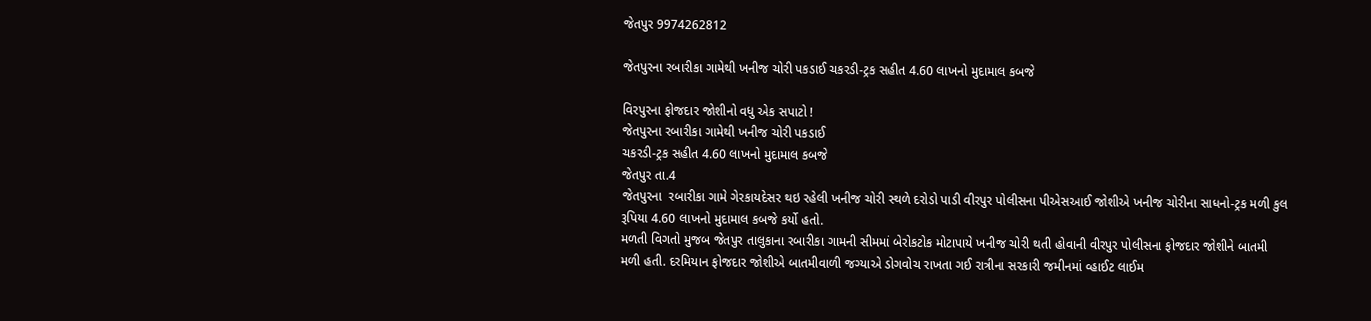જેતપુર 9974262812

જેતપુરના રબારીકા ગામેથી ખનીજ ચોરી પકડાઈ ચકરડી-ટ્રક સહીત 4.60 લાખનો મુદામાલ કબજે

વિરપુરના ફોજદાર જોશીનો વધુ એક સપાટો !
જેતપુરના રબારીકા ગામેથી ખનીજ ચોરી પકડાઈ
ચકરડી-ટ્રક સહીત 4.60 લાખનો મુદામાલ કબજે
જેતપુર તા.4
જેતપુરના  રબારીકા ગામે ગેરકાયદેસર થઇ રહેલી ખનીજ ચોરી સ્થળે દરોડો પાડી વીરપુર પોલીસના પીએસઆઈ જોશીએ ખનીજ ચોરીના સાધનો-ટ્રક મળી કુલ રૂપિયા 4.60 લાખનો મુદામાલ કબજે કર્યો હતો.
મળતી વિગતો મુજબ જેતપુર તાલુકાના રબારીકા ગામની સીમમાં બેરોકટોક મોટાપાયે ખનીજ ચોરી થતી હોવાની વીરપુર પોલીસના ફોજદાર જોશીને બાતમી મળી હતી. દરમિયાન ફોજદાર જોશીએ બાતમીવાળી જગ્યાએ ડોગવોચ રાખતા ગઈ રાત્રીના સરકારી જમીનમાં વ્હાઈટ લાઈમ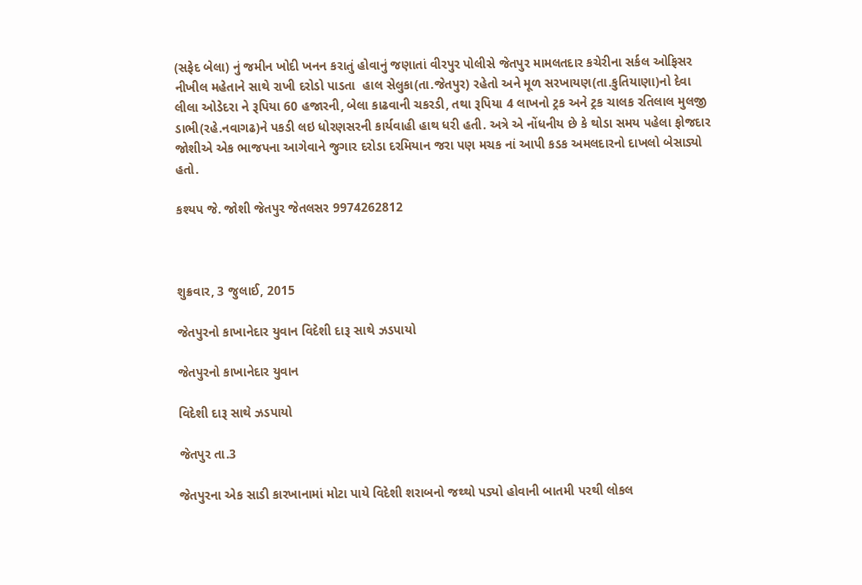(સફેદ બેલા) નું જમીન ખોદી ખનન કરાતું હોવાનું જણાતાં વીરપુર પોલીસે જેતપુર મામલતદાર કચેરીના સર્કલ ઓફિસર નીખીલ મહેતાને સાથે રાખી દરોડો પાડતા  હાલ સેલુકા(તા.જેતપુર) રહેતો અને મૂળ સરખાયણ(તા.કુતિયાણા)નો દેવા લીલા ઓડેદરા ને રૂપિયા 60 હજારની, બેલા કાઢવાની ચકરડી, તથા રૂપિયા 4 લાખનો ટ્રક અને ટ્રક ચાલક રતિલાલ મુલજી ડાભી(રહે.નવાગઢ)ને પકડી લઇ ધોરણસરની કાર્યવાહી હાથ ધરી હતી. અત્રે એ નોંધનીય છે કે થોડા સમય પહેલા ફોજદાર જોશીએ એક ભાજપના આગેવાને જુગાર દરોડા દરમિયાન જરા પણ મચક નાં આપી કડક અમલદારનો દાખલો બેસાડ્યો હતો.

કશ્યપ જે. જોશી જેતપુર જેતલસર 9974262812



શુક્રવાર, 3 જુલાઈ, 2015

જેતપુરનો કાખાનેદાર યુવાન વિદેશી દારૂ સાથે ઝડપાયો

જેતપુરનો કાખાનેદાર યુવાન

વિદેશી દારૂ સાથે ઝડપાયો

જેતપુર તા.3

જેતપુરના એક સાડી કારખાનામાં મોટા પાયે વિદેશી શરાબનો જથ્થો પડ્યો હોવાની બાતમી પરથી લોકલ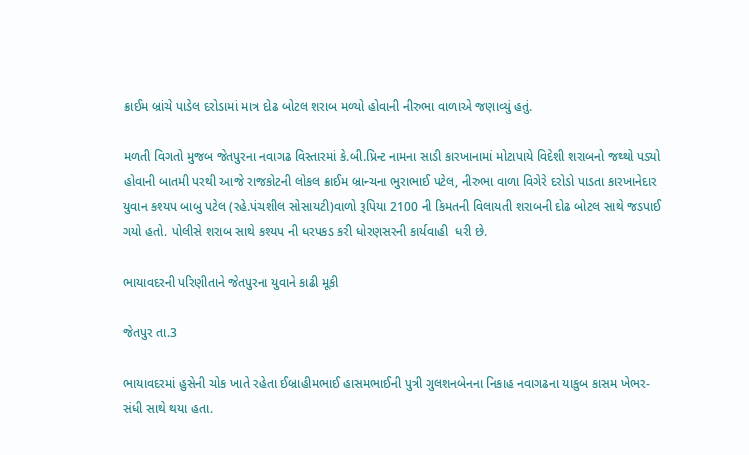ક્રાઈમ બ્રાંચે પાડેલ દરોડામાં માત્ર દોઢ બોટલ શરાબ મળ્યો હોવાની નીરુભા વાળાએ જણાવ્યું હતું.

મળતી વિગતો મુજબ જેતપુરના નવાગઢ વિસ્તારમાં કે.બી.પ્રિન્ટ નામના સાડી કારખાનામાં મોટાપાયે વિદેશી શરાબનો જથ્થો પડ્યો હોવાની બાતમી પરથી આજે રાજકોટની લોકલ ક્રાઈમ બ્રાન્ચના ભુરાભાઈ પટેલ, નીરુભા વાળા વિગેરે દરોડો પાડતા કારખાનેદાર યુવાન કશ્યપ બાબુ પટેલ (રહે.પંચશીલ સોસાયટી)વાળો રૂપિયા 2100 ની કિમતની વિલાયતી શરાબની દોઢ બોટલ સાથે જડપાઈ ગયો હતો. પોલીસે શરાબ સાથે કશ્યપ ની ધરપકડ કરી ધોરણસરની કાર્યવાહી  ધરી છે.

ભાયાવદરની પરિણીતાને જેતપુરના યુવાને કાઢી મૂકી

જેતપુર તા.3

ભાયાવદરમાં હુસેની ચોક ખાતે રહેતા ઈબ્રાહીમભાઈ હાસમભાઈની પુત્રી ગુલશનબેનના નિકાહ નવાગઢના યાકુબ કાસમ ખેભર-સંધી સાથે થયા હતા.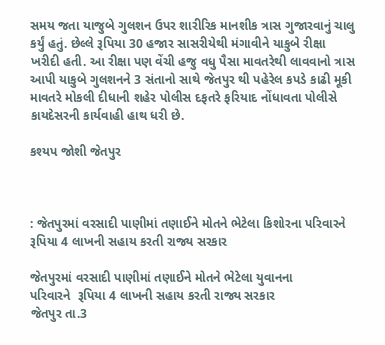સમય જતા યાજુબે ગુલશન ઉપર શારીરિક માનશીક ત્રાસ ગુજારવાનું ચાલુ કર્યું હતું. છેલ્લે રૂપિયા 30 હજાર સાસરીયેથી મંગાવીને યાકુબે રીક્ષા ખરીદી હતી. આ રીક્ષા પણ વેંચી હજુ વધુ પૈસા માવતરેથી લાવવાનો ત્રાસ આપી યાકુબે ગુલશનને 3 સંતાનો સાથે જેતપુર થી પહેરેલ કપડે કાઢી મૂકી માવતરે મોકલી દીધાની શહેર પોલીસ દફતરે ફરિયાદ નોંધાવતા પોલીસે કાયદેસરની કાર્યવાહી હાથ ધરી છે.

કશ્યપ જોશી જેતપુર



: જેતપુરમાં વરસાદી પાણીમાં તણાઈને મોતને ભેટેલા કિશોરના પરિવારને રૂપિયા 4 લાખની સહાય કરતી રાજ્ય સરકાર

જેતપુરમાં વરસાદી પાણીમાં તણાઈને મોતને ભેટેલા યુવાનના
પરિવારને  રૂપિયા 4 લાખની સહાય કરતી રાજ્ય સરકાર
જેતપુર તા.3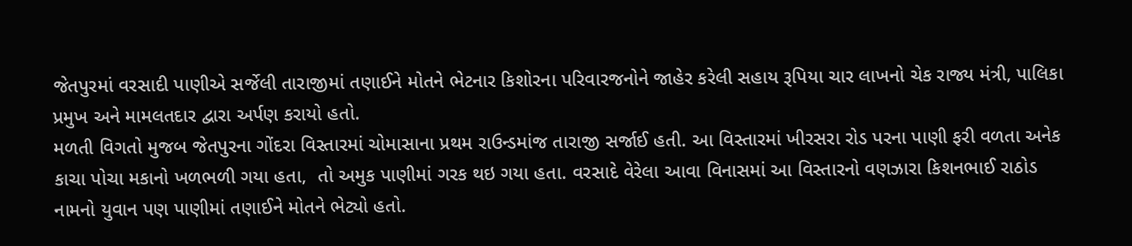જેતપુરમાં વરસાદી પાણીએ સર્જેલી તારાજીમાં તણાઈને મોતને ભેટનાર કિશોરના પરિવારજનોને જાહેર કરેલી સહાય રૂપિયા ચાર લાખનો ચેક રાજ્ય મંત્રી, પાલિકા પ્રમુખ અને મામલતદાર દ્વારા અર્પણ કરાયો હતો.
મળતી વિગતો મુજબ જેતપુરના ગોંદરા વિસ્તારમાં ચોમાસાના પ્રથમ રાઉન્ડમાંજ તારાજી સર્જાઈ હતી. આ વિસ્તારમાં ખીરસરા રોડ પરના પાણી ફરી વળતા અનેક કાચા પોચા મકાનો ખળભળી ગયા હતા,  તો અમુક પાણીમાં ગરક થઇ ગયા હતા. વરસાદે વેરેલા આવા વિનાસમાં આ વિસ્તારનો વણઝારા કિશનભાઈ રાઠોડ નામનો યુવાન પણ પાણીમાં તણાઈને મોતને ભેટ્યો હતો.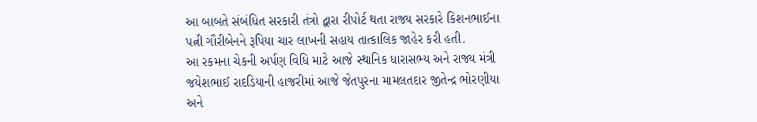આ બાબતે સંબંધિત સરકારી તંત્રો દ્વારા રીપોર્ટ થતા રાજ્ય સરકારે કિશનભાઈના પત્ની ગૌરીબેનને રૂપિયા ચાર લાખની સહાય તાત્કાલિક જાહેર કરી હતી.
આ રકમના ચેકની અર્પણ વિધિ માટે આજે સ્થાનિક ધારાસભ્ય અને રાજ્ય મંત્રી જયેશભાઈ રાદડિયાની હાજરીમાં આજે જેતપુરના મામલતદાર જીતેન્દ્ર ભોરણીયા અને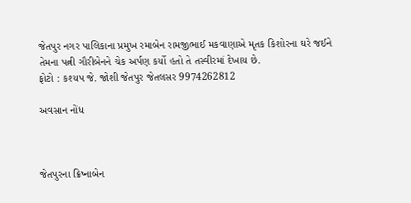જેતપુર નગર પાલિકાના પ્રમુખ રમાબેન રામજીભાઈ મકવાણાએ મૃતક કિશોરના ઘરે જઈને તેમના પત્ની ગૌરીબેનને ચેક અર્પણ કર્યો હતો તે તસ્વીરમાં દેખાય છે.
ફોટો : કશ્યપ જે. જોશી જેતપુર જેતલસર 9974262812

અવસાન નોંધ



જેતપુરના ક્રિષ્નાબેન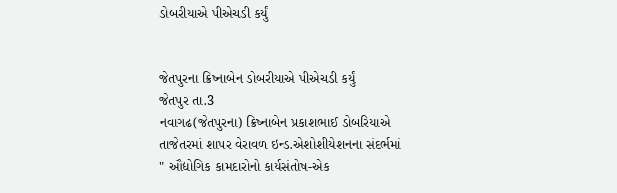ડોબરીયાએ પીએચડી કર્યું


જેતપુરના ક્રિષ્નાબેન ડોબરીયાએ પીએચડી કર્યું
જેતપુર તા.3
નવાગઢ(જેતપુરના) ક્રિષ્નાબેન પ્રકાશભાઈ ડોબરિયાએ તાજેતરમાં શાપર વેરાવળ ઇન્ડ.એશોશીયેશનના સંદર્ભમાં " ઔદ્યોગિક કામદારોનો કાર્યસંતોષ-એક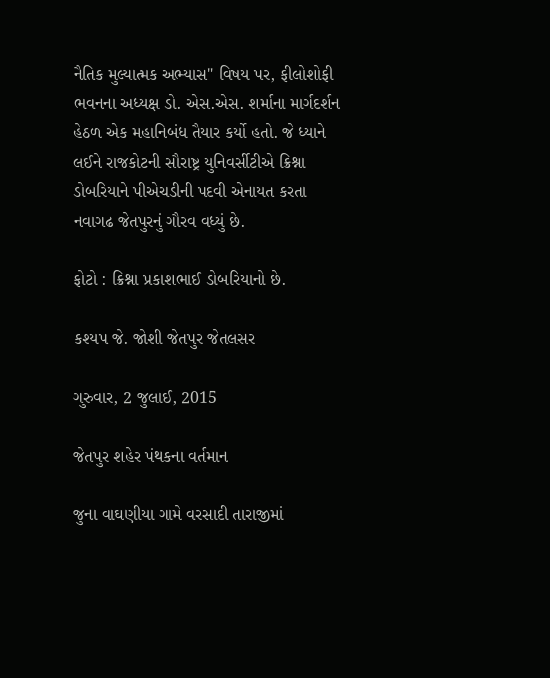નૈતિક મુલ્યાત્મક અભ્યાસ" વિષય પર, ફીલોશોફી ભવનના અધ્યક્ષ ડો. એસ.એસ. શર્માના માર્ગદર્શન હેઠળ એક મહાનિબંધ તૈયાર કર્યો હતો. જે ધ્યાને લઈને રાજકોટની સૌરાષ્ટ્ર યુનિવર્સીટીએ ક્રિશ્ના ડોબરિયાને પીએચડીની પદવી એનાયત કરતા નવાગઢ જેતપુરનું ગૌરવ વધ્યું છે.

ફોટો : ક્રિશ્ના પ્રકાશભાઈ ડોબરિયાનો છે.

કશ્યપ જે. જોશી જેતપુર જેતલસર

ગુરુવાર, 2 જુલાઈ, 2015

જેતપુર શહેર પંથકના વર્તમાન

જુના વાઘણીયા ગામે વરસાદી તારાજીમાં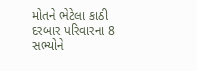મોતને ભેટેલા કાઠી દરબાર પરિવારના 8 સભ્યોને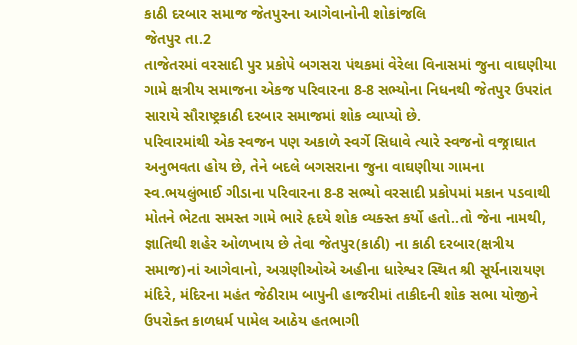કાઠી દરબાર સમાજ જેતપુરના આગેવાનોની શોકાંજલિ
જેતપુર તા.2
તાજેતરમાં વરસાદી પુર પ્રકોપે બગસરા પંથકમાં વેરેલા વિનાસમાં જુના વાઘણીયા ગામે ક્ષત્રીય સમાજના એકજ પરિવારના 8-8 સભ્યોના નિધનથી જેતપુર ઉપરાંત સારાયે સૌરાષ્ટ્રકાઠી દરબાર સમાજમાં શોક વ્યાપ્યો છે.
પરિવારમાંથી એક સ્વજન પણ અકાળે સ્વર્ગે સિધાવે ત્યારે સ્વજનો વજ્રાઘાત અનુભવતા હોય છે, તેને બદલે બગસરાના જુના વાઘણીયા ગામના સ્વ.ભયલુંભાઈ ગીડાના પરિવારના 8-8 સભ્યો વરસાદી પ્રકોપમાં મકાન પડવાથી મોતને ભેટતા સમસ્ત ગામે ભારે હૃદયે શોક વ્યક્સ્ત કર્યો હતો..તો જેના નામથી, જ્ઞાતિથી શહેર ઓળખાય છે તેવા જેતપુર(કાઠી) ના કાઠી દરબાર(ક્ષત્રીય સમાજ)નાં આગેવાનો, અગ્રણીઓએ અહીના ધારેશ્વર સ્થિત શ્રી સૂર્યનારાયણ મંદિરે, મંદિરના મહંત જેઠીરામ બાપુની હાજરીમાં તાકીદની શોક સભા યોજીને ઉપરોક્ત કાળધર્મ પામેલ આઠેય હતભાગી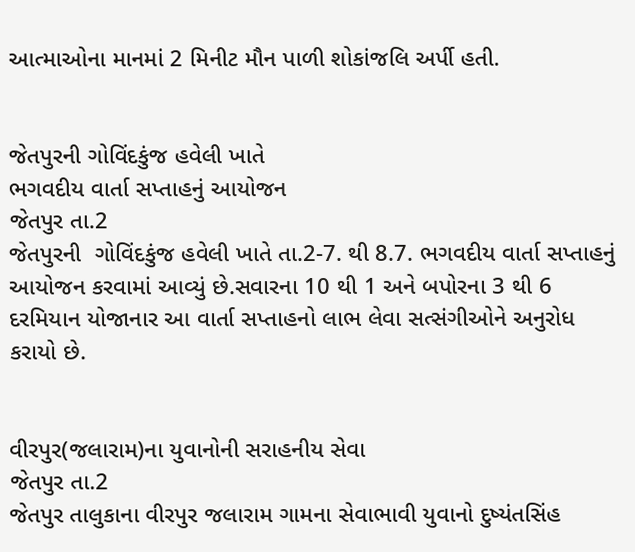આત્માઓના માનમાં 2 મિનીટ મૌન પાળી શોકાંજલિ અર્પી હતી.


જેતપુરની ગોવિંદકુંજ હવેલી ખાતે
ભગવદીય વાર્તા સપ્તાહનું આયોજન
જેતપુર તા.2
જેતપુરની  ગોવિંદકુંજ હવેલી ખાતે તા.2-7. થી 8.7. ભગવદીય વાર્તા સપ્તાહનું આયોજન કરવામાં આવ્યું છે.સવારના 10 થી 1 અને બપોરના 3 થી 6 દરમિયાન યોજાનાર આ વાર્તા સપ્તાહનો લાભ લેવા સત્સંગીઓને અનુરોધ કરાયો છે.


વીરપુર(જલારામ)ના યુવાનોની સરાહનીય સેવા
જેતપુર તા.2
જેતપુર તાલુકાના વીરપુર જલારામ ગામના સેવાભાવી યુવાનો દુષ્યંતસિંહ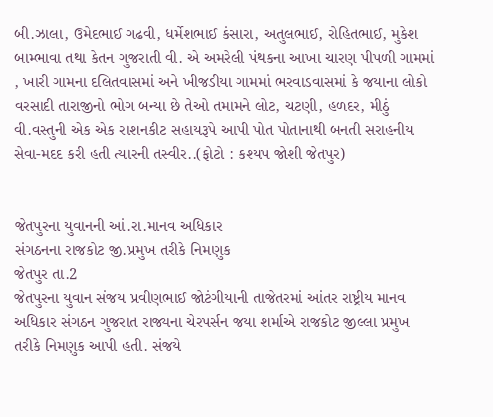બી.ઝાલા, ઉમેદભાઈ ગઢવી, ધર્મેશભાઈ કંસારા, અતુલભાઈ, રોહિતભાઈ, મુકેશ બામ્ભાવા તથા કેતન ગુજરાતી વી. એ અમરેલી પંથકના આખા ચારણ પીપળી ગામમાં , ખારી ગામના દલિતવાસમાં અને ખીજડીયા ગામમાં ભરવાડવાસમાં કે જયાના લોકો વરસાદી તારાજીનો ભોગ બન્યા છે તેઓ તમામને લોટ, ચટણી, હળદર, મીઠું વી.વસ્તુની એક એક રાશનકીટ સહાયરૂપે આપી પોત પોતાનાથી બનતી સરાહનીય સેવા-મદદ કરી હતી ત્યારની તસ્વીર..(ફોટો : કશ્યપ જોશી જેતપુર)


જેતપુરના યુવાનની આં.રા.માનવ અધિકાર
સંગઠનના રાજકોટ જી.પ્રમુખ તરીકે નિમણુક
જેતપુર તા.2
જેતપુરના યુવાન સંજય પ્રવીણભાઈ જોટંગીયાની તાજેતરમાં આંતર રાષ્ટ્રીય માનવ અધિકાર સંગઠન ગુજરાત રાજ્યના ચેરપર્સન જયા શર્માએ રાજકોટ જીલ્લા પ્રમુખ તરીકે નિમણુક આપી હતી. સંજયે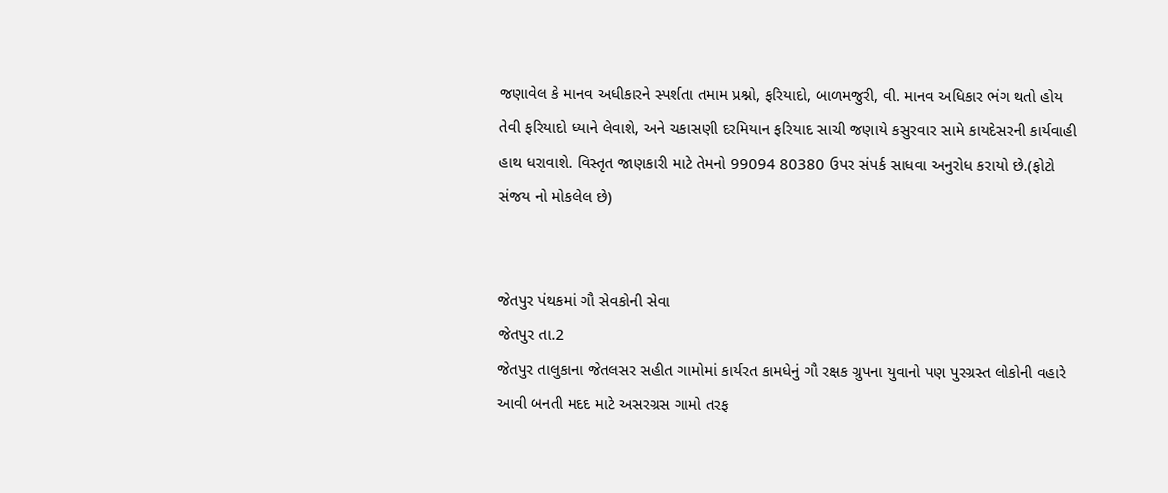જણાવેલ કે માનવ અધીકારને સ્પર્શતા તમામ પ્રશ્નો, ફરિયાદો, બાળમજુરી, વી. માનવ અધિકાર ભંગ થતો હોય તેવી ફરિયાદો ધ્યાને લેવાશે, અને ચકાસણી દરમિયાન ફરિયાદ સાચી જણાયે કસુરવાર સામે કાયદેસરની કાર્યવાહી હાથ ધરાવાશે. વિસ્તૃત જાણકારી માટે તેમનો 99094 80380 ઉપર સંપર્ક સાધવા અનુરોધ કરાયો છે.(ફોટો સંજય નો મોકલેલ છે)


જેતપુર પંથકમાં ગૌ સેવકોની સેવા
જેતપુર તા.2
જેતપુર તાલુકાના જેતલસર સહીત ગામોમાં કાર્યરત કામધેનું ગૌ રક્ષક ગ્રુપના યુવાનો પણ પુરગ્રસ્ત લોકોની વહારે આવી બનતી મદદ માટે અસરગ્રસ ગામો તરફ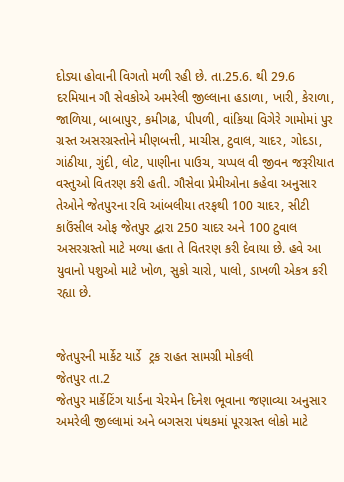દોડ્યા હોવાની વિગતો મળી રહી છે. તા.25.6. થી 29.6 દરમિયાન ગૌ સેવકોએ અમરેલી જીલ્લાના હડાળા, ખારી, કેરાળા, જાળિયા, બાબાપુર, કમીગઢ, પીપળી, વાંકિયા વિગેરે ગામોમાં પુર ગ્રસ્ત અસરગ્રસ્તોને મીણબત્તી, માચીસ, ટુવાલ, ચાદર, ગોદડા, ગાંઠીયા, ગુંદી, લોટ, પાણીના પાઉચ, ચપ્પલ વી જીવન જરૂરીયાત વસ્તુઓ વિતરણ કરી હતી. ગૌસેવા પ્રેમીઓના કહેવા અનુસાર તેઓને જેતપુરના રવિ આંબલીયા તરફથી 100 ચાદર, સીટી કાઉંસીલ ઓફ જેતપુર દ્વારા 250 ચાદર અને 100 ટુવાલ અસરગ્રસ્તો માટે મળ્યા હતા તે વિતરણ કરી દેવાયા છે. હવે આ યુવાનો પશુઓ માટે ખોળ, સુકો ચારો, પાલો, ડાખળી એકત્ર કરી રહ્યા છે.


જેતપુરની માર્કેટ યાર્ડે  ટ્રક રાહત સામગ્રી મોકલી
જેતપુર તા.2
જેતપુર માર્કેટિંગ યાર્ડના ચેરમેન દિનેશ ભૂવાના જણાવ્યા અનુસાર અમરેલી જીલ્લામાં અને બગસરા પંથકમાં પૂરગ્રસ્ત લોકો માટે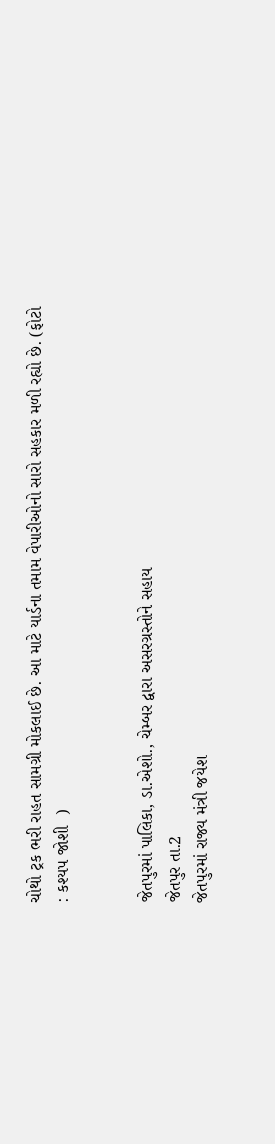ચોથો ટ્રક ભરી રાહત સામગ્રી મોકલાઈ છે. આ માટે યાર્ડના તમામ વેપારીઓનો સારો સહકાર મળી રહ્યો છે. (ફોટો : કશ્યપ જોશી  )


જેતપુરમાં પાલિકા, ડા.એશો., ચેમ્બર દ્વારા અસરગ્રસ્તોને સહાય
જેતપુર તા.2
જેતપુરમાં રાજ્ય મંત્રી જયેશ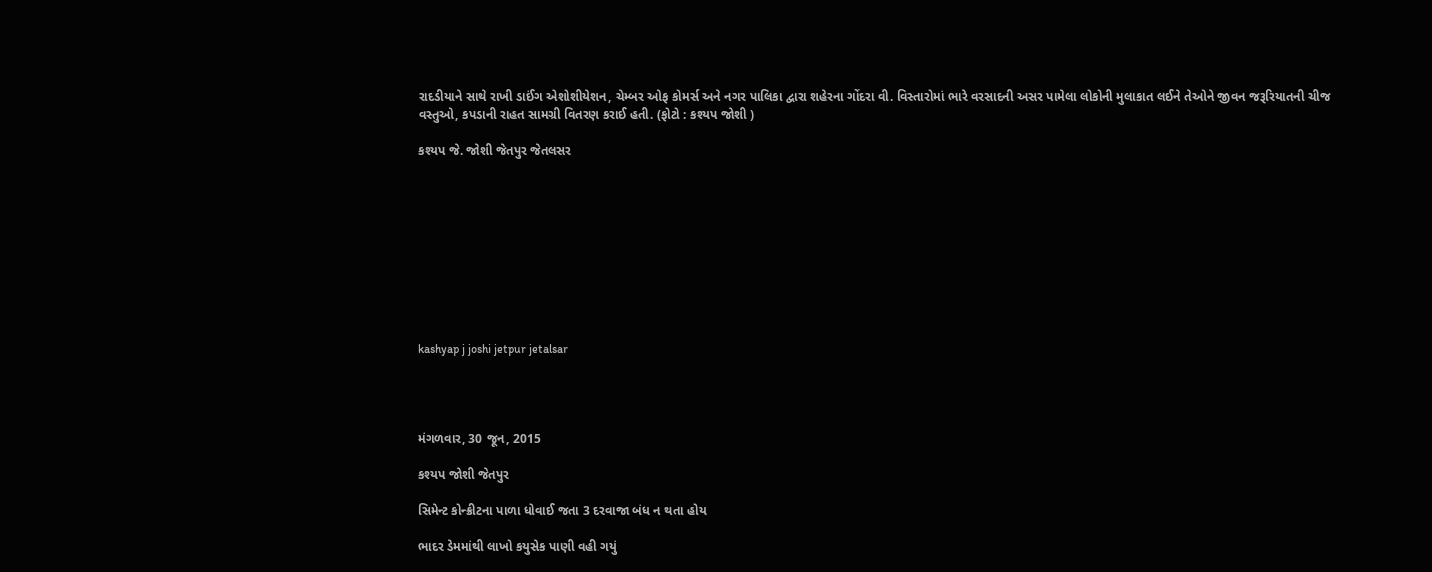રાદડીયાને સાથે રાખી ડાઈંગ એશોશીયેશન, ચેમ્બર ઓફ કોમર્સ અને નગર પાલિકા દ્વારા શહેરના ગોંદરા વી. વિસ્તારોમાં ભારે વરસાદની અસર પામેલા લોકોની મુલાકાત લઈને તેઓને જીવન જરૂરિયાતની ચીજ વસ્તુઓ, કપડાની રાહત સામગ્રી વિતરણ કરાઈ હતી. (ફોટો : કશ્યપ જોશી )

કશ્યપ જે. જોશી જેતપુર જેતલસર










kashyap j joshi jetpur jetalsar




મંગળવાર, 30 જૂન, 2015

કશ્યપ જોશી જેતપુર

સિમેન્ટ કોન્ક્રીટના પાળા ધોવાઈ જતા 3 દરવાજા બંધ ન થતા હોય

ભાદર ડેમમાંથી લાખો કયુસેક પાણી વહી ગયું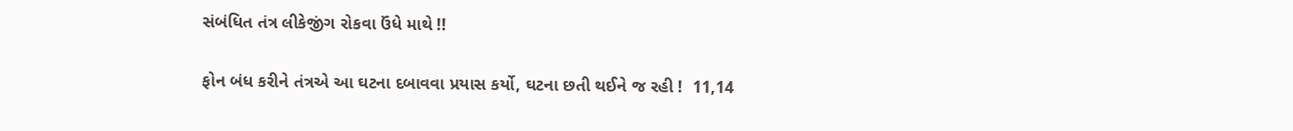સંબંધિત તંત્ર લીકેજીંગ રોકવા ઉંધે માથે !!

ફોન બંધ કરીને તંત્રએ આ ઘટના દબાવવા પ્રયાસ કર્યો, ઘટના છતી થઈને જ રહી !  11,14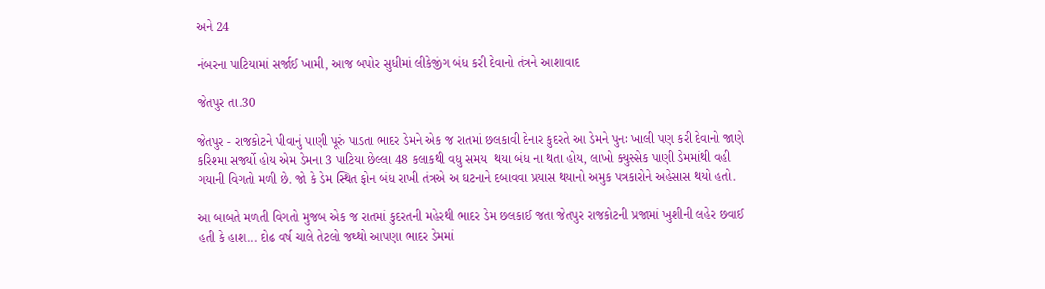અને 24

નંબરના પાટિયામાં સર્જાઈ ખામી, આજ બપોર સુધીમાં લીકેજીંગ બંધ કરી દેવાનો તંત્રને આશાવાદ

જેતપુર તા.30

જેતપુર - રાજકોટને પીવાનું પાણી પૂરું પાડતા ભાદર ડેમને એક જ રાતમાં છલકાવી દેનાર કુદરતે આ ડેમને પુનઃ ખાલી પણ કરી દેવાનો જાણે કરિશ્મા સર્જ્યો હોય એમ ડેમના 3 પાટિયા છેલ્લા 48 કલાકથી વધુ સમય  થયા બંધ ના થતા હોય, લાખો ક્યુસ્સેક પાણી ડેમમાંથી વહી ગયાની વિગતો મળી છે. જો કે ડેમ સ્થિત ફોન બંધ રાખી તંત્રએ અ ઘટનાને દબાવવા પ્રયાસ થયાનો અમુક પત્રકારોને અહેસાસ થયો હતો.

આ બાબતે મળતી વિગતો મુજબ એક જ રાતમાં કુદરતની મહેરથી ભાદર ડેમ છલકાઈ જતા જેતપુર રાજકોટની પ્રજામાં ખુશીની લહેર છવાઈ હતી કે હાશ... દોઢ વર્ષ ચાલે તેટલો જથ્થો આપણા ભાદર ડેમમાં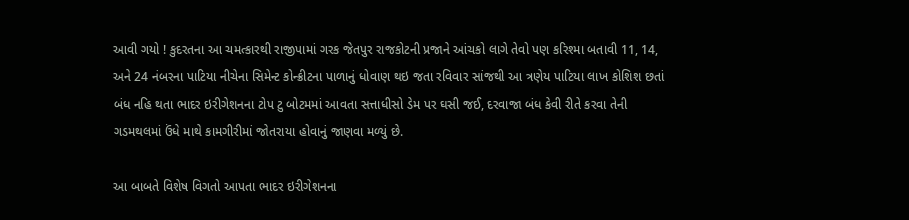આવી ગયો ! કુદરતના આ ચમત્કારથી રાજીપામાં ગરક જેતપુર રાજકોટની પ્રજાને આંચકો લાગે તેવો પણ કરિશ્મા બતાવી 11, 14, અને 24 નંબરના પાટિયા નીચેના સિમેન્ટ કોન્ક્રીટના પાળાનું ધોવાણ થઇ જતા રવિવાર સાંજથી આ ત્રણેય પાટિયા લાખ કોશિશ છતાં બંધ નહિ થતા ભાદર ઇરીગેશનના ટોપ ટુ બોટમમાં આવતા સત્તાધીસો ડેમ પર ઘસી જઈ, દરવાજા બંધ કેવી રીતે કરવા તેની ગડમથલમાં ઉંધે માથે કામગીરીમાં જોતરાયા હોવાનું જાણવા મળ્યું છે.

આ બાબતે વિશેષ વિગતો આપતા ભાદર ઇરીગેશનના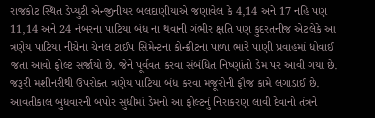રાજકોટ સ્થિત ડેપ્યુટી એન્જીનીયર બલદાણીયાએ જણાવેલ કે 4,14 અને 17 નહિ પણ 11,14 અને 24 નંબરના પાટિયા બંધ ના થવાની ગંભીર ક્ષતિ પણ કુદરતનીજ એટલેકે આ ત્રણેય પાટિયા નીચેના ચેનલ ટાઈપ સિમેન્ટના કોન્ક્રીટના પાળા ભારે પાણી પ્રવાહમાં ધોવાઈ જતા આવો ફોલ્ટ સર્જાયો છે. જેને પૂર્વવત કરવા સંબંધિત નિષ્ણાંતો ડેમ પર આવી ગયા છે. જરૂરી મશીનરીથી ઉપરોક્ત ત્રણેય પાટિયા બંધ કરવા મજૂરોની ફૌજ કામે લગાડાઈ છે. આવતીકાલ બુધવારની બપોર સુધીમાં ડેમનો આ ફોલ્ટનું નિરાકરણ લાવી દેવાનો તંત્રને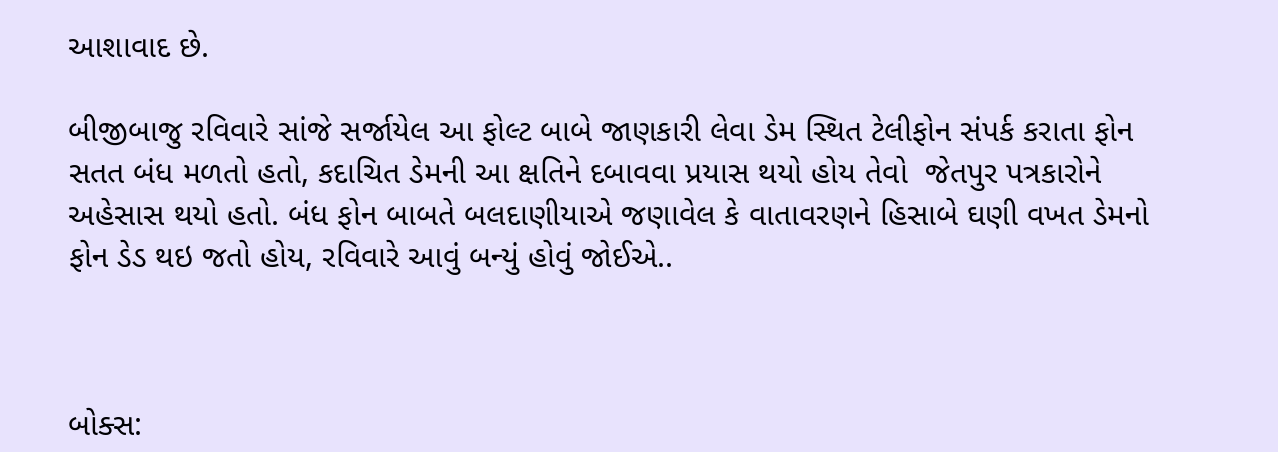આશાવાદ છે.

બીજીબાજુ રવિવારે સાંજે સર્જાયેલ આ ફોલ્ટ બાબે જાણકારી લેવા ડેમ સ્થિત ટેલીફોન સંપર્ક કરાતા ફોન સતત બંધ મળતો હતો, કદાચિત ડેમની આ ક્ષતિને દબાવવા પ્રયાસ થયો હોય તેવો  જેતપુર પત્રકારોને અહેસાસ થયો હતો. બંધ ફોન બાબતે બલદાણીયાએ જણાવેલ કે વાતાવરણને હિસાબે ઘણી વખત ડેમનો ફોન ડેડ થઇ જતો હોય, રવિવારે આવું બન્યું હોવું જોઈએ..



બોક્સ: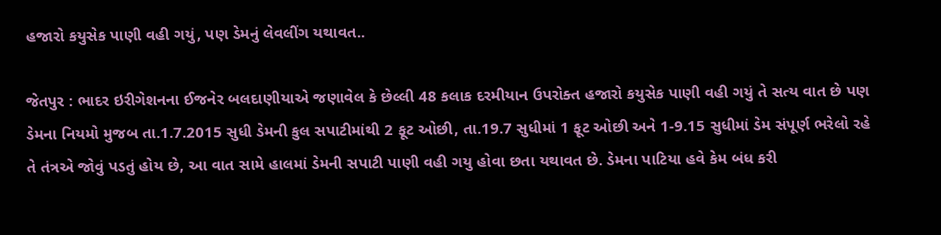હજારો કયુસેક પાણી વહી ગયું, પણ ડેમનું લેવલીંગ યથાવત..

જેતપુર : ભાદર ઇરીગેશનના ઈજનેર બલદાણીયાએ જણાવેલ કે છેલ્લી 48 કલાક દરમીયાન ઉપરોક્ત હજારો કયુસેક પાણી વહી ગયું તે સત્ય વાત છે પણ ડેમના નિયમો મુજબ તા.1.7.2015 સુધી ડેમની કુલ સપાટીમાંથી 2 ફૂટ ઓછી, તા.19.7 સુધીમાં 1 ફૂટ ઓછી અને 1-9.15 સુધીમાં ડેમ સંપૂર્ણ ભરેલો રહે તે તંત્રએ જોવું પડતું હોય છે, આ વાત સામે હાલમાં ડેમની સપાટી પાણી વહી ગયુ હોવા છતા યથાવત છે. ડેમના પાટિયા હવે કેમ બંધ કરી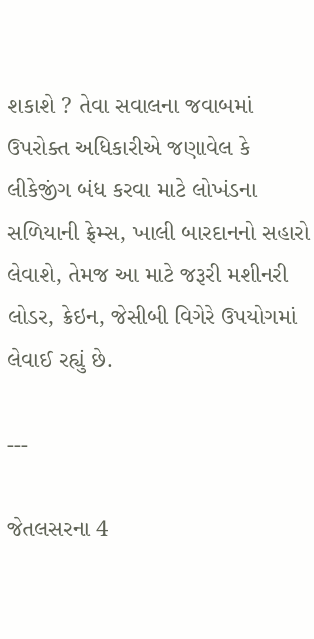શકાશે ? તેવા સવાલના જવાબમાં ઉપરોક્ત અધિકારીએ જણાવેલ કે લીકેજીંગ બંધ કરવા માટે લોખંડના સળિયાની ફ્રેમ્સ, ખાલી બારદાનનો સહારો લેવાશે, તેમજ આ માટે જરૂરી મશીનરી લોડર, ક્રેઇન, જેસીબી વિગેરે ઉપયોગમાં લેવાઈ રહ્યું છે.

---

જેતલસરના 4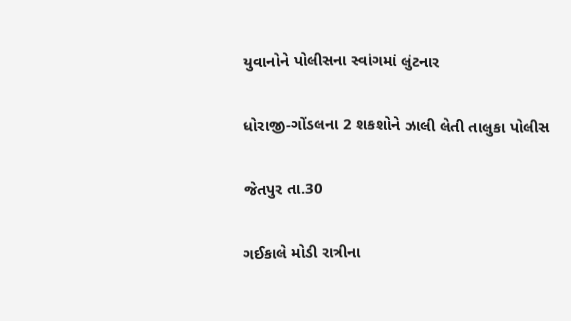યુવાનોને પોલીસના સ્વાંગમાં લુંટનાર

ધોરાજી-ગોંડલના 2 શકશોને ઝાલી લેતી તાલુકા પોલીસ

જેતપુર તા.30

ગઈકાલે મોડી રાત્રીના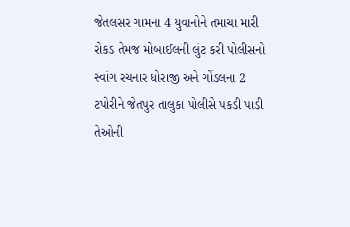જેતલસર ગામના 4 યુવાનોને તમાચા મારી રોકડ તેમજ મોબાઈલની લુંટ કરી પોલીસનો સ્વાંગ રચનાર ધોરાજી અને ગોંડલના 2 ટપોરીને જેતપુર તાલુકા પોલીસે પકડી પાડી તેઓની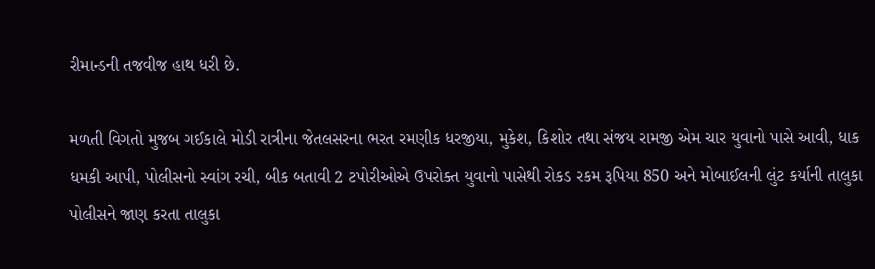રીમાન્ડની તજવીજ હાથ ધરી છે.

મળતી વિગતો મુજબ ગઈકાલે મોડી રાત્રીના જેતલસરના ભરત રમણીક ધરજીયા, મુકેશ, કિશોર તથા સંજય રામજી એમ ચાર યુવાનો પાસે આવી, ધાક ધમકી આપી, પોલીસનો સ્વાંગ રચી, બીક બતાવી 2 ટપોરીઓએ ઉપરોક્ત યુવાનો પાસેથી રોકડ રકમ રૂપિયા 850 અને મોબાઈલની લુંટ કર્યાની તાલુકા પોલીસને જાણ કરતા તાલુકા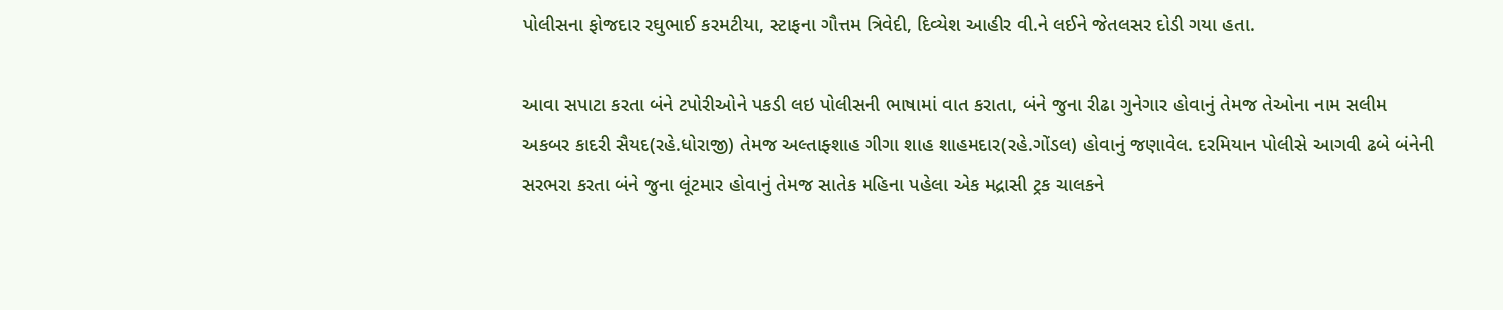પોલીસના ફોજદાર રઘુભાઈ કરમટીયા, સ્ટાફના ગૌત્તમ ત્રિવેદી, દિવ્યેશ આહીર વી.ને લઈને જેતલસર દોડી ગયા હતા.

આવા સપાટા કરતા બંને ટપોરીઓને પકડી લઇ પોલીસની ભાષામાં વાત કરાતા, બંને જુના રીઢા ગુનેગાર હોવાનું તેમજ તેઓના નામ સલીમ અકબર કાદરી સૈયદ(રહે.ધોરાજી) તેમજ અલ્તાફ્શાહ ગીગા શાહ શાહમદાર(રહે.ગોંડલ) હોવાનું જણાવેલ. દરમિયાન પોલીસે આગવી ઢબે બંનેની સરભરા કરતા બંને જુના લૂંટમાર હોવાનું તેમજ સાતેક મહિના પહેલા એક મદ્રાસી ટ્રક ચાલકને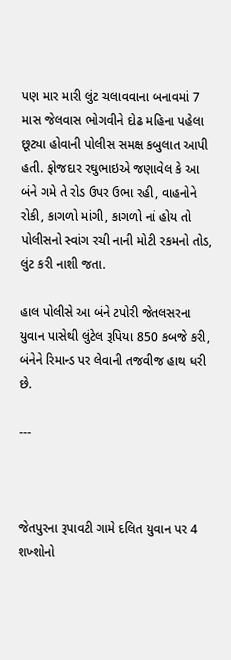પણ માર મારી લુંટ ચલાવવાના બનાવમાં 7 માસ જેલવાસ ભોગવીને દોઢ મહિના પહેલા છૂટ્યા હોવાની પોલીસ સમક્ષ કબુલાત આપી હતી. ફોજદાર રઘુભાઇએ જણાવેલ કે આ બંને ગમે તે રોડ ઉપર ઉભા રહી, વાહનોને રોકી, કાગળો માંગી, કાગળો નાં હોય તો પોલીસનો સ્વાંગ રચી નાની મોટી રકમનો તોડ, લુંટ કરી નાશી જતા.

હાલ પોલીસે આ બંને ટપોરી જેતલસરના યુવાન પાસેથી લુંટેલ રૂપિયા 850 કબજે કરી, બંનેને રિમાન્ડ પર લેવાની તજવીજ હાથ ધરી છે.

---



જેતપુરના રૂપાવટી ગામે દલિત યુવાન પર 4 શખ્શોનો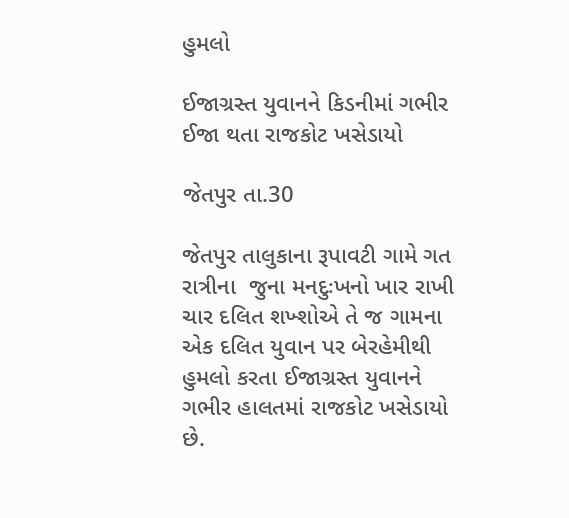હુમલો

ઈજાગ્રસ્ત યુવાનને કિડનીમાં ગભીર ઈજા થતા રાજકોટ ખસેડાયો

જેતપુર તા.30

જેતપુર તાલુકાના રૂપાવટી ગામે ગત રાત્રીના  જુના મનદુઃખનો ખાર રાખી ચાર દલિત શખ્શોએ તે જ ગામના એક દલિત યુવાન પર બેરહેમીથી હુમલો કરતા ઈજાગ્રસ્ત યુવાનને ગભીર હાલતમાં રાજકોટ ખસેડાયો છે.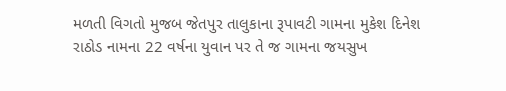મળતી વિગતો મુજબ જેતપુર તાલુકાના રૂપાવટી ગામના મુકેશ દિનેશ રાઠોડ નામના 22 વર્ષના યુવાન પર તે જ ગામના જયસુખ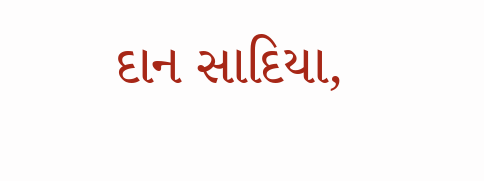દાન સાદિયા,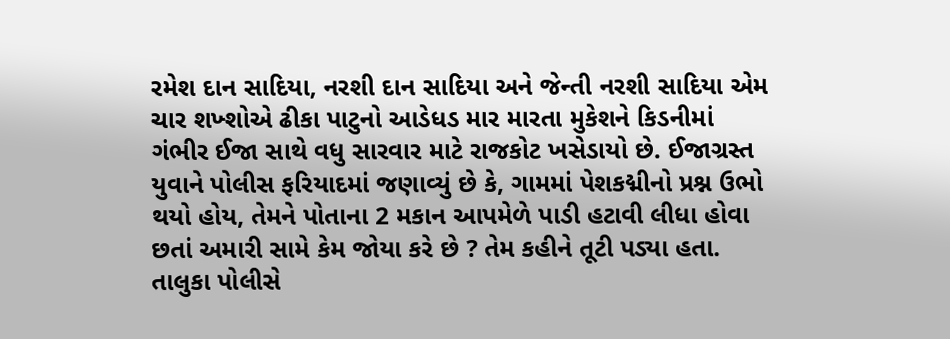રમેશ દાન સાદિયા, નરશી દાન સાદિયા અને જેન્તી નરશી સાદિયા એમ ચાર શખ્શોએ ઢીકા પાટુનો આડેધડ માર મારતા મુકેશને કિડનીમાં ગંભીર ઈજા સાથે વધુ સારવાર માટે રાજકોટ ખસેડાયો છે. ઈજાગ્રસ્ત યુવાને પોલીસ ફરિયાદમાં જણાવ્યું છે કે, ગામમાં પેશકદ્મીનો પ્રશ્ન ઉભો થયો હોય, તેમને પોતાના 2 મકાન આપમેળે પાડી હટાવી લીધા હોવા છતાં અમારી સામે કેમ જોયા કરે છે ? તેમ કહીને તૂટી પડ્યા હતા. તાલુકા પોલીસે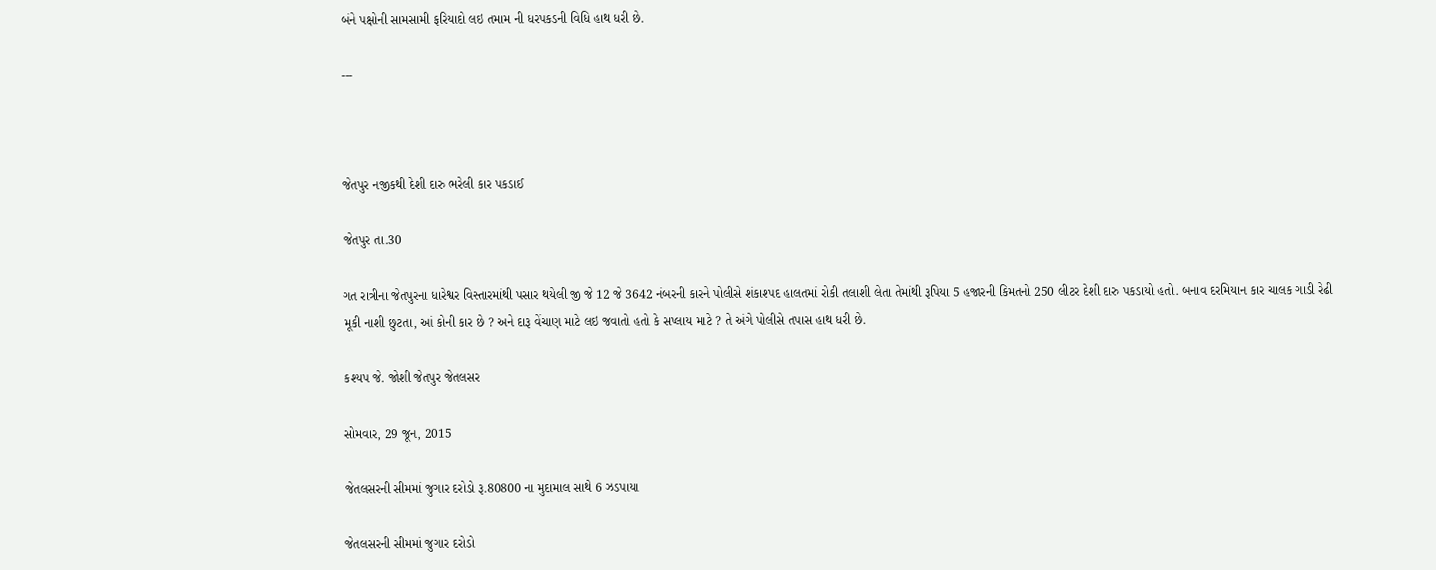બંને પક્ષોની સામસામી ફરિયાદો લઇ તમામ ની ધરપકડની વિધિ હાથ ધરી છે.

---



જેતપુર નજીકથી દેશી દારુ ભરેલી કાર પકડાઈ

જેતપુર તા.30

ગત રાત્રીના જેતપુરના ધારેશ્વર વિસ્તારમાંથી પસાર થયેલી જી જે 12 જે 3642 નંબરની કારને પોલીસે શંકાશ્પદ હાલતમાં રોકી તલાશી લેતા તેમાંથી રૂપિયા 5 હજારની કિમતનો 250 લીટર દેશી દારુ પકડાયો હતો. બનાવ દરમિયાન કાર ચાલક ગાડી રેઢી મૂકી નાશી છુટતા, આં કોની કાર છે ? અને દારૂ વેંચાણ માટે લઇ જવાતો હતો કે સપ્લાય માટે ? તે અંગે પોલીસે તપાસ હાથ ધરી છે.

કશ્યપ જે. જોશી જેતપુર જેતલસર

સોમવાર, 29 જૂન, 2015

જેતલસરની સીમમાં જુગાર દરોડો રૂ.80800 ના મુદામાલ સાથે 6 ઝડપાયા

જેતલસરની સીમમાં જુગાર દરોડો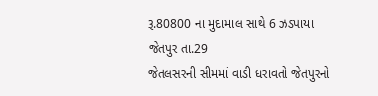રૂ.80800 ના મુદામાલ સાથે 6 ઝડપાયા
જેતપુર તા.29
જેતલસરની સીમમાં વાડી ધરાવતો જેતપુરનો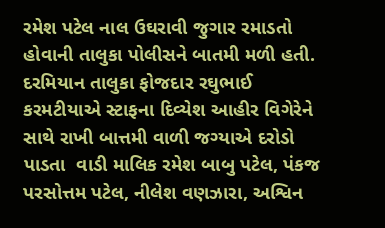રમેશ પટેલ નાલ ઉઘરાવી જુગાર રમાડતો હોવાની તાલુકા પોલીસને બાતમી મળી હતી. દરમિયાન તાલુકા ફોજદાર રઘુભાઈ કરમટીયાએ સ્ટાફના દિવ્યેશ આહીર વિગેરેને સાથે રાખી બાત્તમી વાળી જગ્યાએ દરોડો પાડતા  વાડી માલિક રમેશ બાબુ પટેલ, પંકજ પરસોત્તમ પટેલ, નીલેશ વણઝારા, અશ્વિન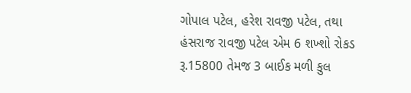ગોપાલ પટેલ, હરેશ રાવજી પટેલ, તથા હંસરાજ રાવજી પટેલ એમ 6 શખ્શો રોકડ રૂ.15800 તેમજ 3 બાઈક મળી કુલ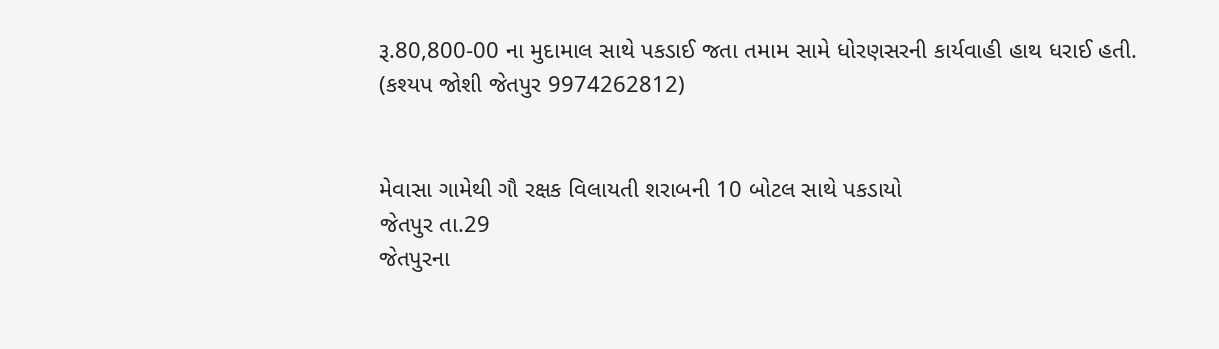રૂ.80,800-00 ના મુદામાલ સાથે પકડાઈ જતા તમામ સામે ધોરણસરની કાર્યવાહી હાથ ધરાઈ હતી.
(કશ્યપ જોશી જેતપુર 9974262812)


મેવાસા ગામેથી ગૌ રક્ષક વિલાયતી શરાબની 10 બોટલ સાથે પકડાયો
જેતપુર તા.29
જેતપુરના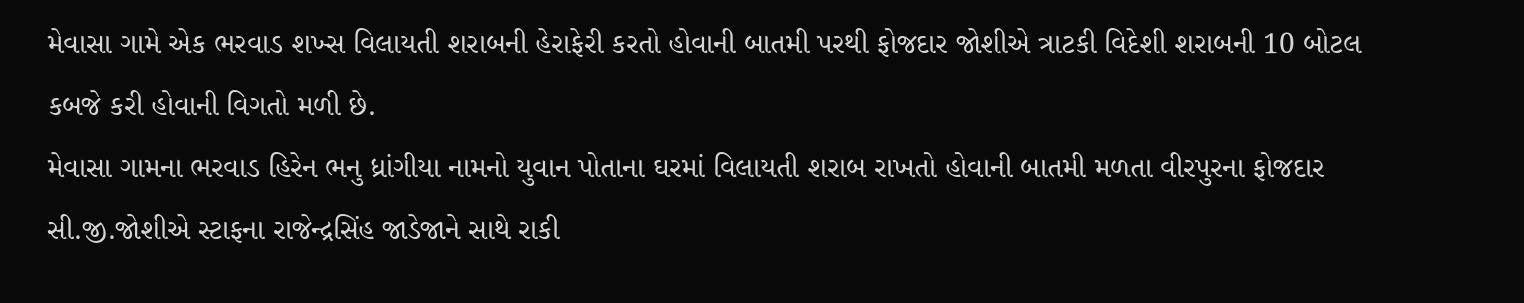મેવાસા ગામે એક ભરવાડ શખ્સ વિલાયતી શરાબની હેરાફેરી કરતો હોવાની બાતમી પરથી ફોજદાર જોશીએ ત્રાટકી વિદેશી શરાબની 10 બોટલ કબજે કરી હોવાની વિગતો મળી છે.
મેવાસા ગામના ભરવાડ હિરેન ભનુ ધ્રાંગીયા નામનો યુવાન પોતાના ઘરમાં વિલાયતી શરાબ રાખતો હોવાની બાતમી મળતા વીરપુરના ફોજદાર સી.જી.જોશીએ સ્ટાફના રાજેન્દ્રસિંહ જાડેજાને સાથે રાકી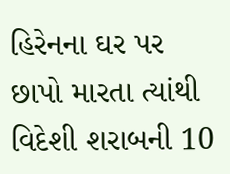હિરેનના ઘર પર છાપો મારતા ત્યાંથી વિદેશી શરાબની 10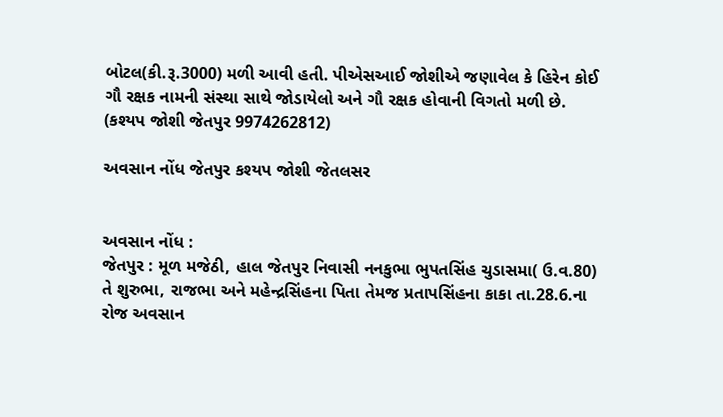બોટલ(કી.રૂ.3000) મળી આવી હતી. પીએસઆઈ જોશીએ જણાવેલ કે હિરેન કોઈ ગૌ રક્ષક નામની સંસ્થા સાથે જોડાયેલો અને ગૌ રક્ષક હોવાની વિગતો મળી છે.
(કશ્યપ જોશી જેતપુર 9974262812)

અવસાન નોંધ જેતપુર કશ્યપ જોશી જેતલસર


અવસાન નોંધ :
જેતપુર : મૂળ મજેઠી, હાલ જેતપુર નિવાસી નનકુભા ભુપતસિંહ ચુડાસમા( ઉ.વ.80) તે શુરુભા, રાજભા અને મહેન્દ્રસિંહના પિતા તેમજ પ્રતાપસિંહના કાકા તા.28.6.ના રોજ અવસાન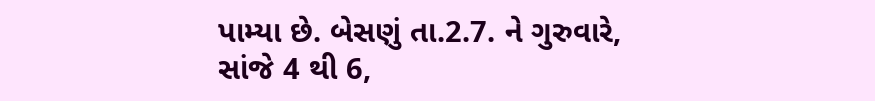પામ્યા છે. બેસણું તા.2.7. ને ગુરુવારે, સાંજે 4 થી 6,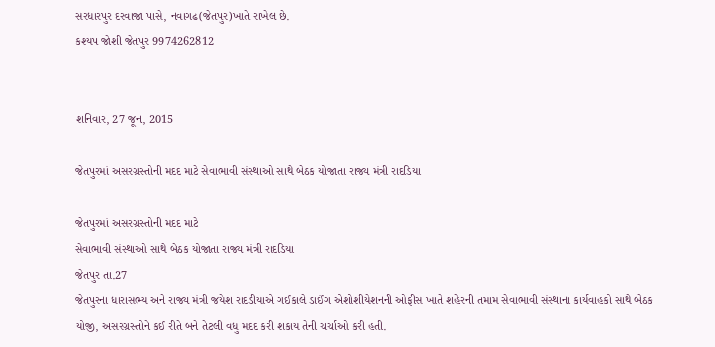સરધારપુર દરવાજા પાસે, નવાગઢ(જેતપુર)ખાતે રાખેલ છે.
કશ્યપ જોશી જેતપુર 9974262812


શનિવાર, 27 જૂન, 2015

જેતપુરમાં અસરગ્રસ્તોની મદદ માટે સેવાભાવી સંસ્થાઓ સાથે બેઠક યોજાતા રાજ્ય મંત્રી રાદડિયા

જેતપુરમાં અસરગ્રસ્તોની મદદ માટે
સેવાભાવી સંસ્થાઓ સાથે બેઠક યોજાતા રાજ્ય મંત્રી રાદડિયા
જેતપુર તા.27
જેતપુરના ધારાસભ્ય અને રાજ્ય મંત્રી જયેશ રાદડીયાએ ગઈકાલે ડાઈંગ એશોશીયેશનની ઓફીસ ખાતે શહેરની તમામ સેવાભાવી સંસ્થાના કાર્યવાહકો સાથે બેઠક યોજી, અસરગ્રસ્તોને કઈ રીતે બને તેટલી વધુ મદદ કરી શકાય તેની ચર્ચાઓ કરી હતી.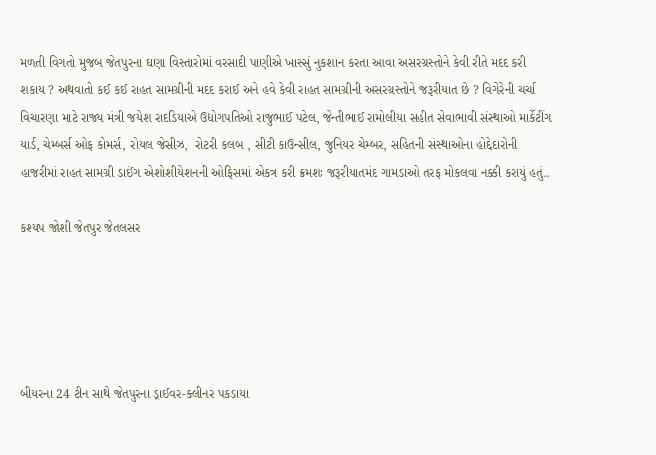મળતી વિગતો મુજબ જેતપુરના ઘણા વિસ્તારોમાં વરસાદી પાણીએ ખાસ્સું નુકશાન કરતા આવા અસરગ્રસ્તોને કેવી રીતે મદદ કરી શકાય ? અથવાતો કઈ કઈ રાહત સામગ્રીની મદદ કરાઈ અને હવે કેવી રાહત સામગ્રીની અસરગ્રસ્તોને જરૂરીયાત છે ? વિગેરેની ચર્ચા વિચારણા માટે રાજ્ય મંત્રી જયેશ રાદડિયાએ ઉદ્યોગપતિઓ રાજુભાઈ પટેલ, જેન્તીભાઈ રામોલીયા સહીત સેવાભાવી સંસ્થાઓ માર્કેટીંગ યાર્ડ, ચેમ્‍બર્સ ઓફ કોમર્સ, રોયલ જેસીઝ,  રોટરી કલબ , સીટી કાઉન્‍સીલ, જુનિયર ચેમ્બર, સહિતની સંસ્‍થાઓના હોદ્દેદારોની હાજરીમાં રાહત સામગ્રી ડાઈંગ એશોશીયેશનની ઓફિસમાં એકત્ર કરી ક્રમશઃ જરૂરીયાતમંદ ગામડાઓ તરફ મોકલવા નક્કી કરાયું હતું..

કશ્યપ જોશી જેતપુર જેતલસર





બીયરના 24 ટીન સાથે જેતપુરના ડ્રાઈવર-ક્લીનર પકડાયા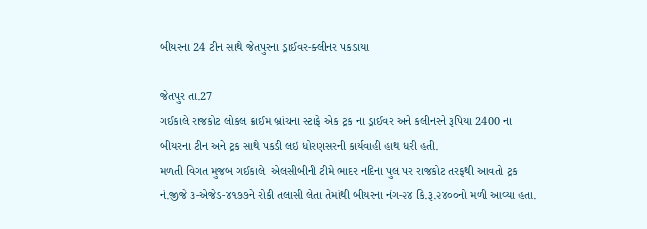બીયરના 24 ટીન સાથે જેતપુરના ડ્રાઈવર-ક્લીનર પકડાયા

જેતપુર તા.27
ગઈકાલે રાજકોટ લોકલ ક્રાઈમ બ્રાંચના સ્ટાફે એક ટ્રક ના ડ્રાઈવર અને કલીનરને રૂપિયા 2400 ના બીયરના ટીન અને ટ્રક સાથે પકડી લઇ ધોરણસરની કાર્યવાહી હાથ ધરી હતી.
મળતી વિગત મુજબ ગઈકાલે  એલસીબીની ટીમે ભાદર નદિના પુલ પર રાજકોટ તરફથી આવતો ટ્રક નં.જીજે ૩-એજેડ-૪૧૭૭ને રોકી તલાસી લેતા તેમાંથી બીયરના નંગ-૨૪ કિ.રૂ.૨૪૦૦નો મળી આવ્યા હતા.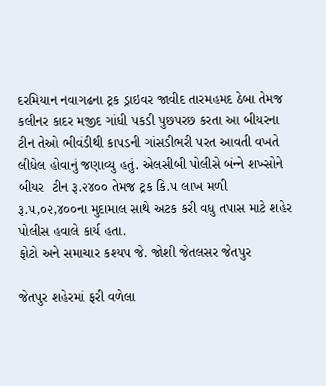દરમિયાન નવાગઢના ટ્રક ડ્રાઇવર જાવીદ તારમહમદ ઠેબા તેમજ કલીનર કાદર મજીદ ગાંધી પકડી પુછપરછ કરતા આ બીયરના ટીન તેઓ ભીવંડીથી કાપડની ગાંસડીભરી પરત આવતી વખતે લીધેલ હોવાનું જણાવ્યુ હતું. એલસીબી પોલીસે બંન્‍ને શખ્‍સોને બીયર  ટીન રૂ.૨૪૦૦ તેમજ ટ્રક કિ.૫ લાખ મળી રૂ.૫,૦૨,૪૦૦ના મુદામાલ સાથે અટક કરી વધુ તપાસ માટે શહેર પોલીસ હવાલે કાર્ય હતા.
ફોટો અને સમાચાર કશ્યપ જે. જોશી જેતલસર જેતપુર

જેતપુર શહેરમાં ફરી વળેલા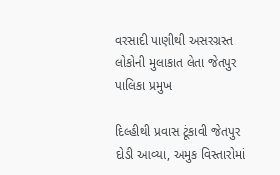વરસાદી પાણીથી અસરગ્રસ્ત લોકોની મુલાકાત લેતા જેતપુર પાલિકા પ્રમુખ

દિલ્હીથી પ્રવાસ ટૂંકાવી જેતપુર દોડી આવ્યા, અમુક વિસ્તારોમાં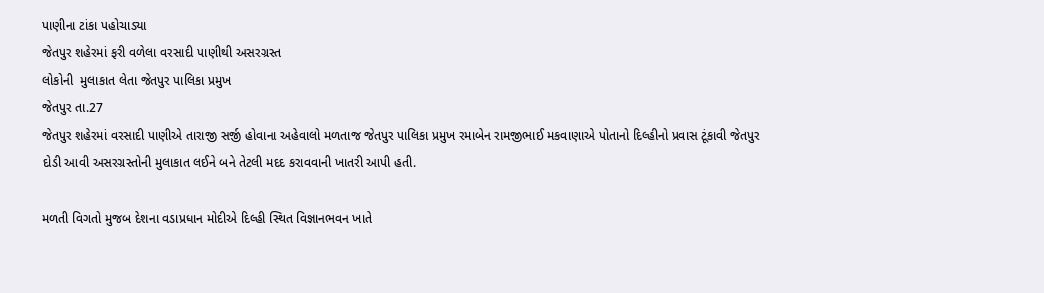પાણીના ટાંકા પહોચાડ્યા
જેતપુર શહેરમાં ફરી વળેલા વરસાદી પાણીથી અસરગ્રસ્ત
લોકોની  મુલાકાત લેતા જેતપુર પાલિકા પ્રમુખ
જેતપુર તા.27
જેતપુર શહેરમાં વરસાદી પાણીએ તારાજી સર્જી હોવાના અહેવાલો મળતાજ જેતપુર પાલિકા પ્રમુખ રમાબેન રામજીભાઈ મકવાણાએ પોતાનો દિલ્હીનો પ્રવાસ ટૂંકાવી જેતપુર દોડી આવી અસરગ્રસ્તોની મુલાકાત લઈને બને તેટલી મદદ કરાવવાની ખાતરી આપી હતી.

મળતી વિગતો મુજબ દેશના વડાપ્રધાન મોદીએ દિલ્હી સ્થિત વિજ્ઞાનભવન ખાતે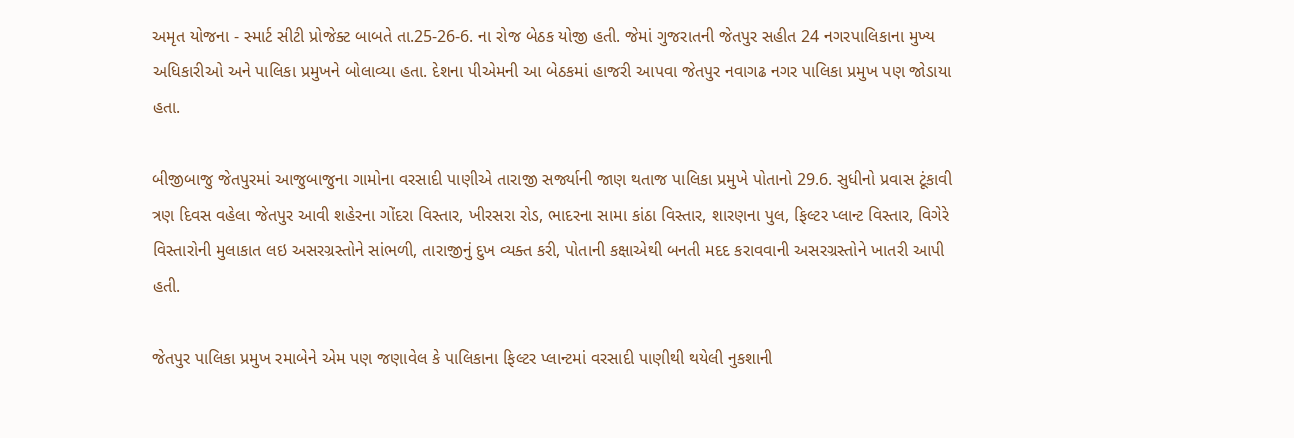અમૃત યોજના - સ્માર્ટ સીટી પ્રોજેક્ટ બાબતે તા.25-26-6. ના રોજ બેઠક યોજી હતી. જેમાં ગુજરાતની જેતપુર સહીત 24 નગરપાલિકાના મુખ્ય અધિકારીઓ અને પાલિકા પ્રમુખને બોલાવ્યા હતા. દેશના પીએમની આ બેઠકમાં હાજરી આપવા જેતપુર નવાગઢ નગર પાલિકા પ્રમુખ પણ જોડાયા હતા.

બીજીબાજુ જેતપુરમાં આજુબાજુના ગામોના વરસાદી પાણીએ તારાજી સર્જ્યાની જાણ થતાજ પાલિકા પ્રમુખે પોતાનો 29.6. સુધીનો પ્રવાસ ટૂંકાવી ત્રણ દિવસ વહેલા જેતપુર આવી શહેરના ગોંદરા વિસ્તાર, ખીરસરા રોડ, ભાદરના સામા કાંઠા વિસ્તાર, શારણના પુલ, ફિલ્ટર પ્લાન્ટ વિસ્તાર, વિગેરે વિસ્તારોની મુલાકાત લઇ અસરગ્રસ્તોને સાંભળી, તારાજીનું દુખ વ્યક્ત કરી, પોતાની કક્ષાએથી બનતી મદદ કરાવવાની અસરગ્રસ્તોને ખાતરી આપી હતી.

જેતપુર પાલિકા પ્રમુખ રમાબેને એમ પણ જણાવેલ કે પાલિકાના ફિલ્ટર પ્લાન્ટમાં વરસાદી પાણીથી થયેલી નુકશાની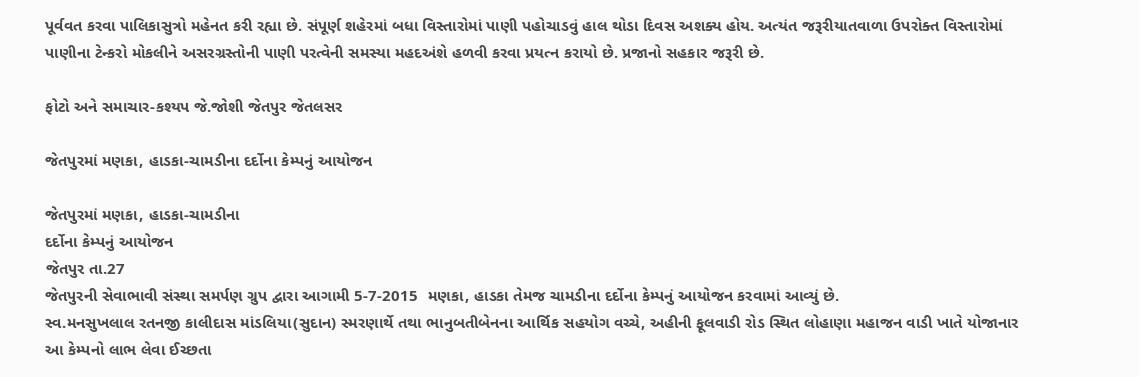પૂર્વવત કરવા પાલિકાસુત્રો મહેનત કરી રહ્યા છે. સંપૂર્ણ શહેરમાં બધા વિસ્તારોમાં પાણી પહોચાડવું હાલ થોડા દિવસ અશક્ય હોય. અત્યંત જરૂરીયાતવાળા ઉપરોક્ત વિસ્તારોમાં પાણીના ટેન્કરો મોકલીને અસરગ્રસ્તોની પાણી પરત્વેની સમસ્યા મહદઅંશે હળવી કરવા પ્રયત્ન કરાયો છે. પ્રજાનો સહકાર જરૂરી છે.

ફોટો અને સમાચાર-કશ્યપ જે.જોશી જેતપુર જેતલસર

જેતપુરમાં મણકા, હાડકા-ચામડીના દર્દોના કેમ્પનું આયોજન

જેતપુરમાં મણકા, હાડકા-ચામડીના
દર્દોના કેમ્પનું આયોજન
જેતપુર તા.27
જેતપુરની સેવાભાવી સંસ્થા સમર્પણ ગ્રુપ દ્વારા આગામી 5-7-2015  મણકા, હાડકા તેમજ ચામડીના દર્દોના કેમ્પનું આયોજન કરવામાં આવ્યું છે.
સ્વ.મનસુખલાલ રતનજી કાલીદાસ માંડલિયા(સુદાન) સ્મરણાર્થે તથા ભાનુબતીબેનના આર્થિક સહયોગ વચ્ચે, અહીની ફૂલવાડી રોડ સ્થિત લોહાણા મહાજન વાડી ખાતે યોજાનાર  આ કેમ્પનો લાભ લેવા ઈચ્છતા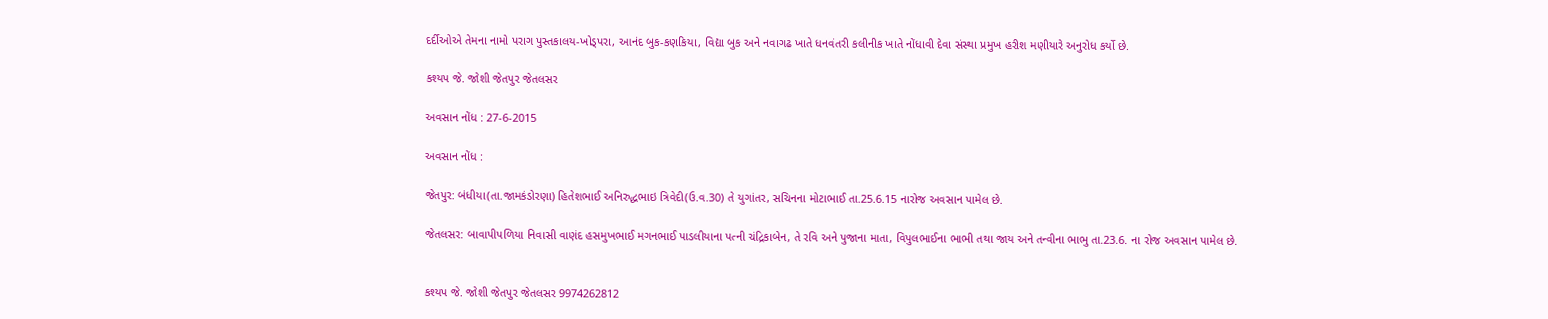દર્દીઓએ તેમના નામો પરાગ પુસ્તકાલય-ખોડ્પરા, આનંદ બુક-કણકિયા, વિદ્યા બુક અને નવાગઢ ખાતે ધનવંતરી કલીનીક ખાતે નોંધાવી દેવા સંસ્થા પ્રમુખ હરીશ મણીયારે અનુરોધ કર્યો છે.

કશ્યપ જે. જોશી જેતપુર જેતલસર

અવસાન નોંધ : 27-6-2015

અવસાન નોંધ :

જેતપુર: બંધીયા(તા.જામકંડોરણા) હિતેશભાઈ અનિરુદ્ધભાઇ ત્રિવેદી(ઉ.વ.30) તે યુગાંતર, સચિનના મોટાભાઈ તા.25.6.15 નારોજ અવસાન પામેલ છે.

જેતલસર: બાવાપીપળિયા નિવાસી વાણંદ હસમુખભાઈ મગનભાઈ પાડલીયાના પત્ની ચંદ્રિકાબેન, તે રવિ અને પુજાના માતા, વિપુલભાઈના ભાભી તથા જાય અને તન્વીના ભાભુ તા.23.6. ના રોજ અવસાન પામેલ છે.


કશ્યપ જે. જોશી જેતપુર જેતલસર 9974262812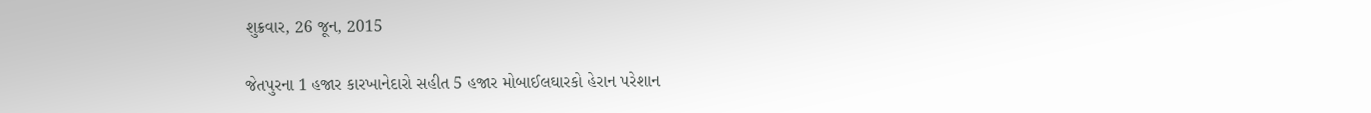શુક્રવાર, 26 જૂન, 2015

જેતપુરના 1 હજાર કારખાનેદારો સહીત 5 હજાર મોબાઈલઘારકો હેરાન પરેશાન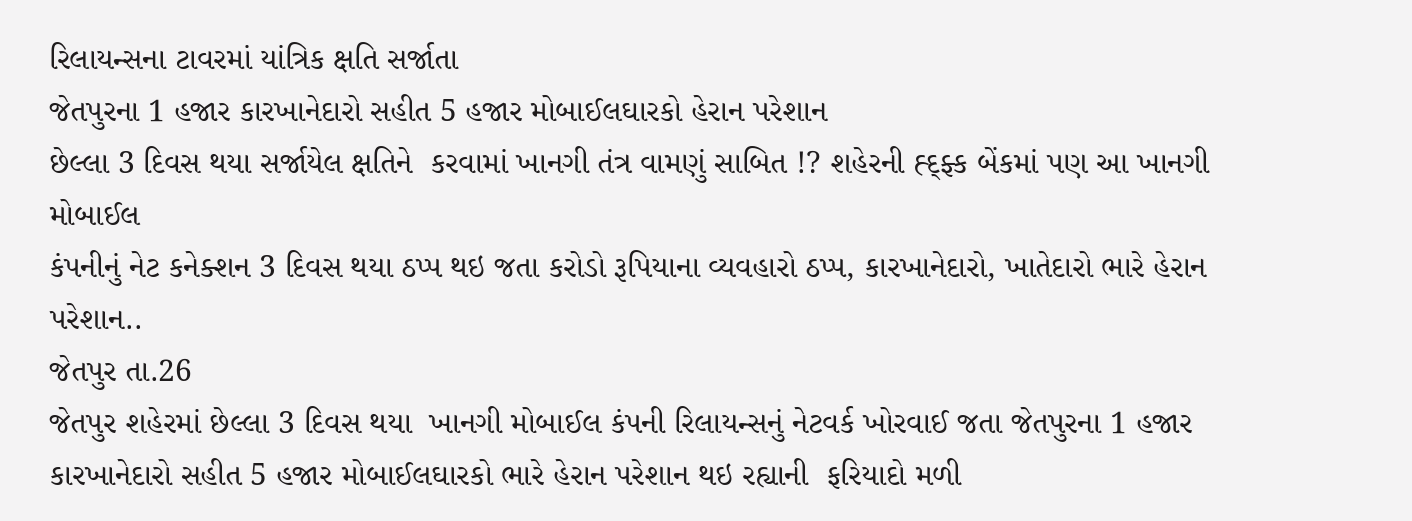રિલાયન્સના ટાવરમાં યાંત્રિક ક્ષતિ સર્જાતા
જેતપુરના 1 હજાર કારખાનેદારો સહીત 5 હજાર મોબાઈલઘારકો હેરાન પરેશાન
છેલ્લા 3 દિવસ થયા સર્જાયેલ ક્ષતિને  કરવામાં ખાનગી તંત્ર વામણું સાબિત !? શહેરની હ્દ્ફ્ક બેંકમાં પણ આ ખાનગી મોબાઈલ
કંપનીનું નેટ કનેક્શન 3 દિવસ થયા ઠપ્પ થઇ જતા કરોડો રૂપિયાના વ્યવહારો ઠપ્પ, કારખાનેદારો, ખાતેદારો ભારે હેરાન પરેશાન..
જેતપુર તા.26
જેતપુર શહેરમાં છેલ્લા 3 દિવસ થયા  ખાનગી મોબાઈલ કંપની રિલાયન્સનું નેટવર્ક ખોરવાઈ જતા જેતપુરના 1 હજાર કારખાનેદારો સહીત 5 હજાર મોબાઈલઘારકો ભારે હેરાન પરેશાન થઇ રહ્યાની  ફરિયાદો મળી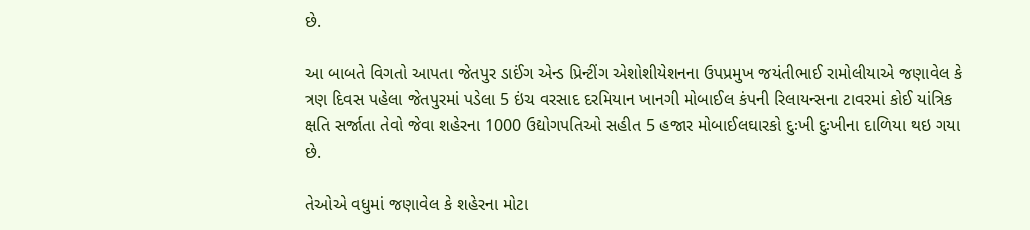છે.

આ બાબતે વિગતો આપતા જેતપુર ડાઈંગ એન્ડ પ્રિન્ટીંગ એશોશીયેશનના ઉપપ્રમુખ જયંતીભાઈ રામોલીયાએ જણાવેલ કે ત્રણ દિવસ પહેલા જેતપુરમાં પડેલા 5 ઇંચ વરસાદ દરમિયાન ખાનગી મોબાઈલ કંપની રિલાયન્સના ટાવરમાં કોઈ યાંત્રિક ક્ષતિ સર્જાતા તેવો જેવા શહેરના 1000 ઉદ્યોગપતિઓ સહીત 5 હજાર મોબાઈલઘારકો દુઃખી દુઃખીના દાળિયા થઇ ગયા છે.

તેઓએ વધુમાં જણાવેલ કે શહેરના મોટા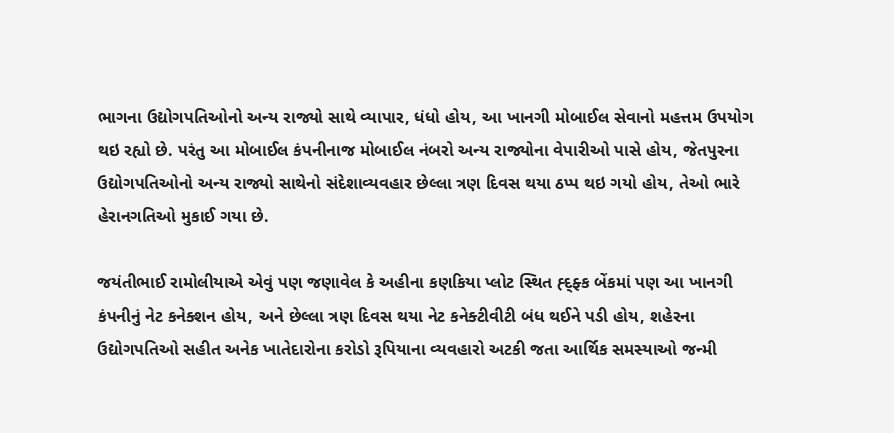ભાગના ઉદ્યોગપતિઓનો અન્ય રાજ્યો સાથે વ્યાપાર, ધંધો હોય, આ ખાનગી મોબાઈલ સેવાનો મહત્તમ ઉપયોગ થઇ રહ્યો છે. પરંતુ આ મોબાઈલ કંપનીનાજ મોબાઈલ નંબરો અન્ય રાજ્યોના વેપારીઓ પાસે હોય, જેતપુરના ઉદ્યોગપતિઓનો અન્ય રાજ્યો સાથેનો સંદેશાવ્યવહાર છેલ્લા ત્રણ દિવસ થયા ઠપ્પ થઇ ગયો હોય, તેઓ ભારે હેરાનગતિઓ મુકાઈ ગયા છે.

જયંતીભાઈ રામોલીયાએ એવું પણ જણાવેલ કે અહીના કણકિયા પ્લોટ સ્થિત હ્દ્ફ્ક બેંકમાં પણ આ ખાનગી કંપનીનું નેટ કનેક્શન હોય, અને છેલ્લા ત્રણ દિવસ થયા નેટ કનેક્ટીવીટી બંધ થઈને પડી હોય, શહેરના ઉદ્યોગપતિઓ સહીત અનેક ખાતેદારોના કરોડો રૂપિયાના વ્યવહારો અટકી જતા આર્થિક સમસ્યાઓ જન્મી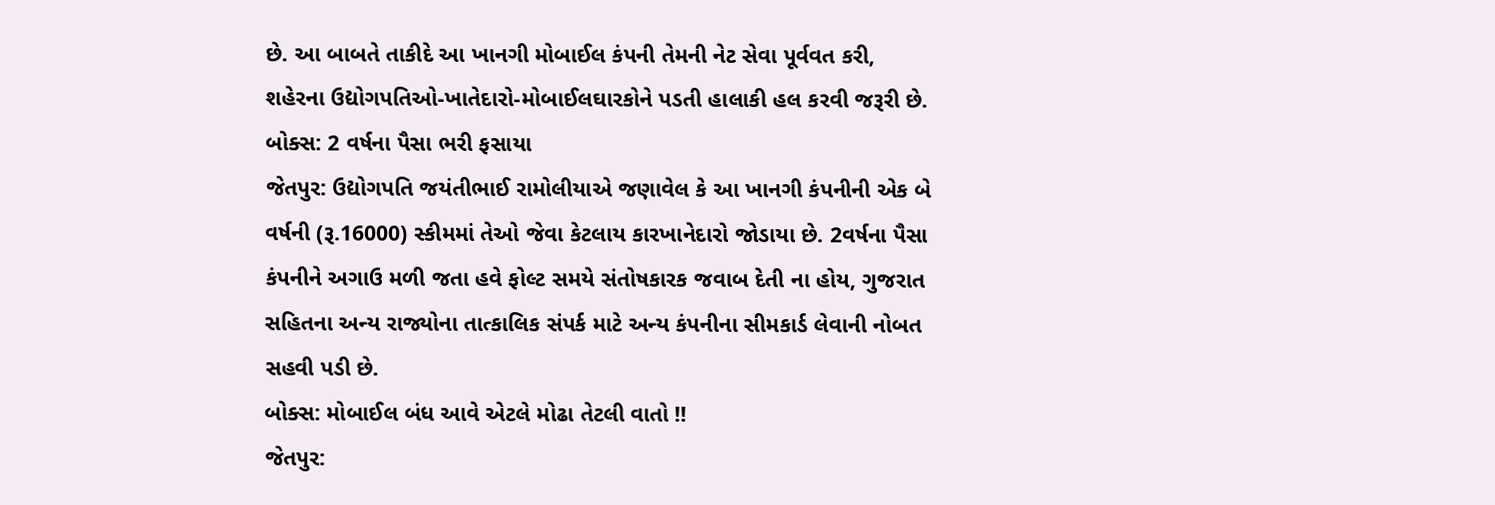છે. આ બાબતે તાકીદે આ ખાનગી મોબાઈલ કંપની તેમની નેટ સેવા પૂર્વવત કરી, શહેરના ઉદ્યોગપતિઓ-ખાતેદારો-મોબાઈલઘારકોને પડતી હાલાકી હલ કરવી જરૂરી છે.
બોક્સ: 2 વર્ષના પૈસા ભરી ફસાયા
જેતપુર: ઉદ્યોગપતિ જયંતીભાઈ રામોલીયાએ જણાવેલ કે આ ખાનગી કંપનીની એક બે વર્ષની (રૂ.16000) સ્કીમમાં તેઓ જેવા કેટલાય કારખાનેદારો જોડાયા છે. 2વર્ષના પૈસા કંપનીને અગાઉ મળી જતા હવે ફોલ્ટ સમયે સંતોષકારક જવાબ દેતી ના હોય, ગુજરાત સહિતના અન્ય રાજ્યોના તાત્કાલિક સંપર્ક માટે અન્ય કંપનીના સીમકાર્ડ લેવાની નોબત સહવી પડી છે.
બોક્સ: મોબાઈલ બંધ આવે એટલે મોઢા તેટલી વાતો !!
જેતપુર: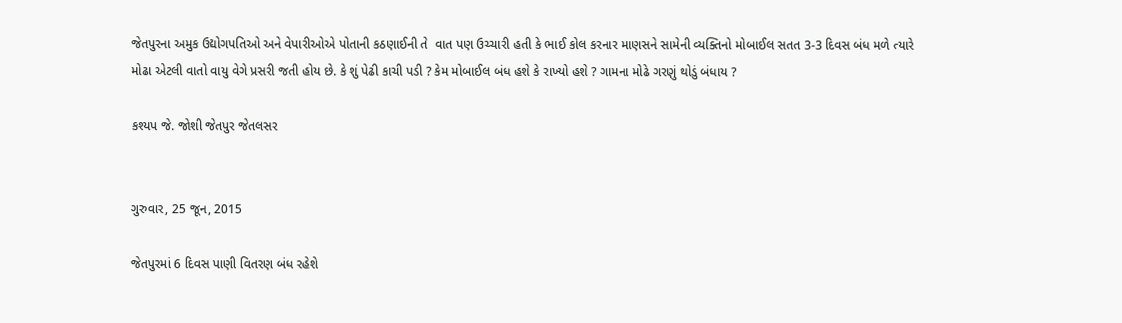જેતપુરના અમુક ઉદ્યોગપતિઓ અને વેપારીઓએ પોતાની કઠણાઈની તે  વાત પણ ઉચ્ચારી હતી કે ભાઈ કોલ કરનાર માણસને સામેની વ્યક્તિનો મોબાઈલ સતત 3-3 દિવસ બંધ મળે ત્યારે મોઢા એટલી વાતો વાયુ વેગે પ્રસરી જતી હોય છે. કે શું પેઢી કાચી પડી ? કેમ મોબાઈલ બંધ હશે કે રાખ્યો હશે ? ગામના મોઢે ગરણું થોડું બંધાય ?

કશ્યપ જે. જોશી જેતપુર જેતલસર


ગુરુવાર, 25 જૂન, 2015

જેતપુરમાં 6 દિવસ પાણી વિતરણ બંધ રહેશે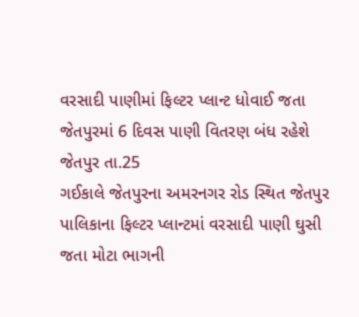વરસાદી પાણીમાં ફિલ્ટર પ્લાન્ટ ધોવાઈ જતા
જેતપુરમાં 6 દિવસ પાણી વિતરણ બંધ રહેશે
જેતપુર તા.25
ગઈકાલે જેતપુરના અમરનગર રોડ સ્થિત જેતપુર પાલિકાના ફિલ્ટર પ્લાન્ટમાં વરસાદી પાણી ઘુસી જતા મોટા ભાગની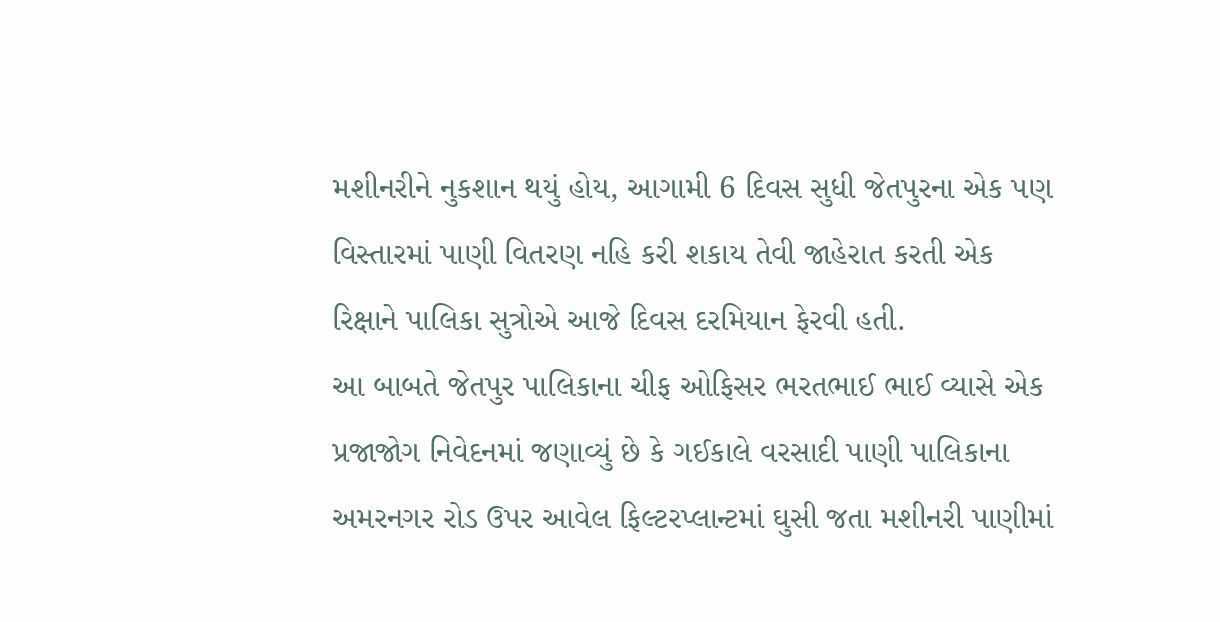મશીનરીને નુકશાન થયું હોય, આગામી 6 દિવસ સુધી જેતપુરના એક પણ વિસ્તારમાં પાણી વિતરણ નહિ કરી શકાય તેવી જાહેરાત કરતી એક રિક્ષાને પાલિકા સુત્રોએ આજે દિવસ દરમિયાન ફેરવી હતી.
આ બાબતે જેતપુર પાલિકાના ચીફ ઓફિસર ભરતભાઈ ભાઈ વ્યાસે એક પ્રજાજોગ નિવેદનમાં જણાવ્યું છે કે ગઈકાલે વરસાદી પાણી પાલિકાના અમરનગર રોડ ઉપર આવેલ ફિલ્ટરપ્લાન્ટમાં ઘુસી જતા મશીનરી પાણીમાં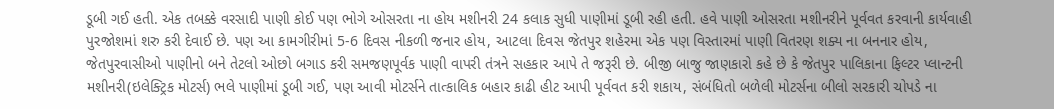ડૂબી ગઈ હતી. એક તબક્કે વરસાદી પાણી કોઈ પણ ભોગે ઓસરતા ના હોય મશીનરી 24 કલાક સુધી પાણીમાં ડૂબી રહી હતી. હવે પાણી ઓસરતા મશીનરીને પૂર્વવત કરવાની કાર્યવાહી પુરજોશમાં શરુ કરી દેવાઈ છે. પણ આ કામગીરીમાં 5-6 દિવસ નીકળી જનાર હોય, આટલા દિવસ જેતપુર શહેરમા એક પણ વિસ્તારમાં પાણી વિતરણ શક્ય ના બનનાર હોય, જેતપુરવાસીઓ પાણીનો બને તેટલો ઓછો બગાડ કરી સમજણપૂર્વક પાણી વાપરી તંત્રને સહકાર આપે તે જરૂરી છે. બીજી બાજુ જાણકારો કહે છે કે જેતપુર પાલિકાના ફિલ્ટર પ્લાન્ટની મશીનરી(ઇલેક્ટ્રિક મોટર્સ) ભલે પાણીમાં ડૂબી ગઈ, પણ આવી મોટર્સને તાત્કાલિક બહાર કાઢી હીટ આપી પૂર્વવત કરી શકાય, સંબંધિતો બળેલી મોટર્સના બીલો સરકારી ચોપડે ના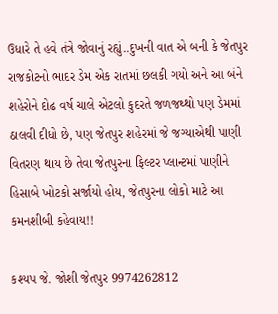ઉધારે તે હવે તંત્રે જોવાનું રહ્યું..દુખની વાત એ બની કે જેતપુર રાજકોટનો ભાદર ડેમ એક રાતમાં છલકી ગયો અને આ બંને શહેરોને દોઢ વર્ષ ચાલે એટલો કુદરતે જળજથ્થો પણ ડેમમાં ઠાલવી દીધો છે, પણ જેતપુર શહેરમાં જે જગ્યાએથી પાણી વિતરણ થાય છે તેવા જેતપુરના ફિલ્ટર પ્લાન્ટમાં પાણીને હિસાબે ખોટકો સર્જાયો હોય, જેતપુરના લોકો માટે આ કમનશીબી કહેવાય!!

કશ્યપ જે. જોશી જેતપુર 9974262812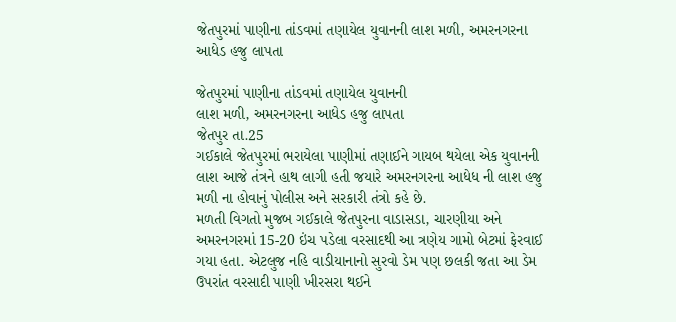જેતપુરમાં પાણીના તાંડવમાં તણાયેલ યુવાનની લાશ મળી, અમરનગરના આધેડ હજુ લાપતા

જેતપુરમાં પાણીના તાંડવમાં તણાયેલ યુવાનની
લાશ મળી, અમરનગરના આધેડ હજુ લાપતા
જેતપુર તા.25
ગઈકાલે જેતપુરમાં ભરાયેલા પાણીમાં તણાઈને ગાયબ થયેલા એક યુવાનની લાશ આજે તંત્રને હાથ લાગી હતી જયારે અમરનગરના આધેધ ની લાશ હજુ મળી ના હોવાનું પોલીસ અને સરકારી તંત્રો કહે છે.
મળતી વિગતો મુજબ ગઈકાલે જેતપુરના વાડાસડા, ચારણીયા અને અમરનગરમાં 15-20 ઇંચ પડેલા વરસાદથી આ ત્રણેય ગામો બેટમાં ફેરવાઈ ગયા હતા. એટલુજ નહિ વાડીયાનાનો સુરવો ડેમ પણ છલકી જતા આ ડેમ ઉપરાંત વરસાદી પાણી ખીરસરા થઈને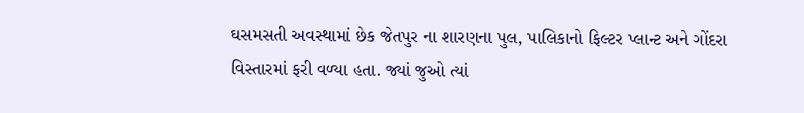ઘસમસતી અવસ્થામાં છેક જેતપુર ના શારણના પુલ, પાલિકાનો ફિલ્ટર પ્લાન્ટ અને ગોંદરા વિસ્તારમાં ફરી વળ્યા હતા. જ્યાં જુઓ ત્યાં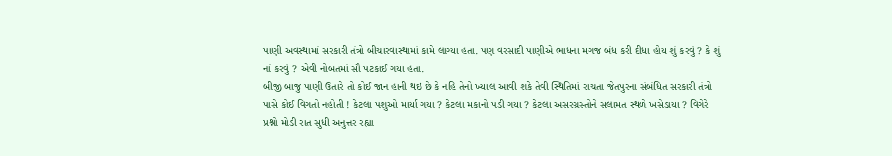પાણી અવસ્થામાં સરકારી તંત્રો બીચારવાસ્થામાં કામે લાગ્યા હતા. પણ વરસાદી પાણીએ ભાધના મગજ બંધ કરી દીધા હોય શું કરવું ? કે શું નાં કરવું ? એવી નોબતમાં સૌ પટકાઈ ગયા હતા.
બીજી બાજુ પાણી ઉતારે તો કોઈ જાન હાની થઇ છે કે નહિ તેનો ખ્યાલ આવી શકે તેવી સ્થિતિમાં રાચતા જેતપુરના સંબંધિત સરકારી તંત્રો પાસે કોઈ વિગતો નહોતી ! કેટલા પશુઓ માર્યા ગયા ? કેટલા મકાનો પડી ગયા ? કેટલા અસરગ્રસ્તોને સલામત સ્થળે ખસેડાયા ? વિગેરે પ્રશ્નો મોડી રાત સુધી અનુત્તર રહ્યા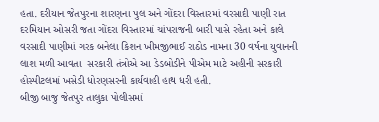હતા. દરીયાન જેતપુરના શારણના પુલ અને ગોંદરા વિસ્તારમાં વરસાદી પાણી રાત દરમિયાન ઓસરી જતા ગોંદરા વિસ્તારમાં ચાંપરાજની બારી પાસે રહેતા અને કાલે વરસાદી પાણીમાં ગરક બનેલા કિશન ખીમજીભાઈ રાઠોડ નામના 30 વર્ષના યુવાનની લાશ મળી આવતા  સરકારી તંત્રોએ આ ડેડબોડીને પીએમ માટે અહીની સરકારી હોસ્પીટલમાં ખસેડી ધોરણસરની કાર્યવાહી હાથ ધરી હતી.
બીજી બાજુ જેતપુર તાલુકા પોલીસમાં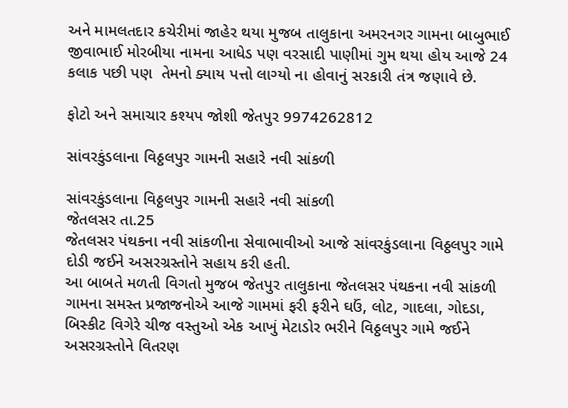અને મામલતદાર કચેરીમાં જાહેર થયા મુજબ તાલુકાના અમરનગર ગામના બાબુભાઈ જીવાભાઈ મોરબીયા નામના આધેડ પણ વરસાદી પાણીમાં ગુમ થયા હોય આજે 24 કલાક પછી પણ  તેમનો ક્યાય પત્તો લાગ્યો ના હોવાનું સરકારી તંત્ર જણાવે છે.

ફોટો અને સમાચાર કશ્યપ જોશી જેતપુર 9974262812

સાંવરકુંડલાના વિઠ્ઠલપુર ગામની સહારે નવી સાંકળી

સાંવરકુંડલાના વિઠ્ઠલપુર ગામની સહારે નવી સાંકળી
જેતલસર તા.25
જેતલસર પંથકના નવી સાંકળીના સેવાભાવીઓ આજે સાંવરકુંડલાના વિઠ્ઠલપુર ગામે દોડી જઈને અસરગ્રસ્તોને સહાય કરી હતી.
આ બાબતે મળતી વિગતો મુજબ જેતપુર તાલુકાના જેતલસર પંથકના નવી સાંકળી ગામના સમસ્ત પ્રજાજનોએ આજે ગામમાં ફરી ફરીને ઘઉં, લોટ, ગાદલા, ગોદડા, બિસ્કીટ વિગેરે ચીજ વસ્તુઓ એક આખું મેટાડોર ભરીને વિઠ્ઠલપુર ગામે જઈને અસરગ્રસ્તોને વિતરણ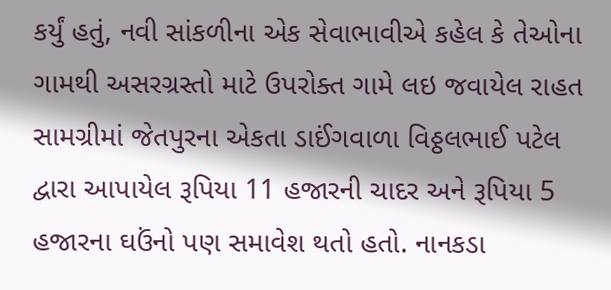કર્યું હતું, નવી સાંકળીના એક સેવાભાવીએ કહેલ કે તેઓના ગામથી અસરગ્રસ્તો માટે ઉપરોક્ત ગામે લઇ જવાયેલ રાહત સામગ્રીમાં જેતપુરના એકતા ડાઈંગવાળા વિઠ્ઠલભાઈ પટેલ દ્વારા આપાયેલ રૂપિયા 11 હજારની ચાદર અને રૂપિયા 5 હજારના ઘઉંનો પણ સમાવેશ થતો હતો. નાનકડા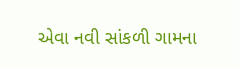એવા નવી સાંકળી ગામના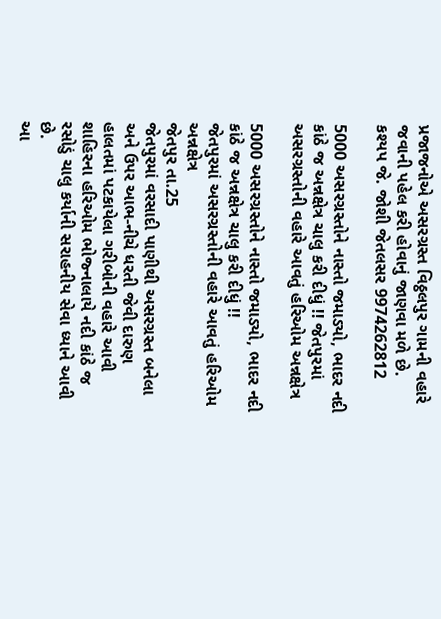પ્રજાજનોએ અસરગ્રસ્ત વિઠ્ઠલપુર ગામની વહારે જવાની પહેલ કરી હોવાનું જાણવા મળે છે.
કશ્યપ જે. જોશી જેતલસર 9974262812

5000 અસરગ્રસ્તોને નાસ્તો જમાડ્યો, ભાદર નદી કાંઠે જ અન્નક્ષેત્ર ચાલુ કરી દીધું !! જેતપુરમાં અસરગ્રસ્તોની વહારે આવતું હરિઓમ અન્નક્ષેત્ર

5000 અસરગ્રસ્તોને નાસ્તો જમાડ્યો, ભાદર નદી કાંઠે જ અન્નક્ષેત્ર ચાલુ કરી દીધું !!
જેતપુરમાં અસરગ્રસ્તોની વહારે આવતું હરિઓમ અન્નક્ષેત્ર
જેતપુર તા.25
જેતપુરમાં વરસાદી પાણીથી અસરગ્રસ્ત બનેલા અને ઉપર આભ-નીચે ધરતી જેવી દારુણ હાલતમાં પટકાયેલા ગરીબોની વહારે આવી શાહિરના હરિઓમ ભોજ્નાલાયે નદી કાંઠે જ રસોડું ચાલુ કર્યાની સરાહનીય સેવા ધ્યાને આવી છે.
આ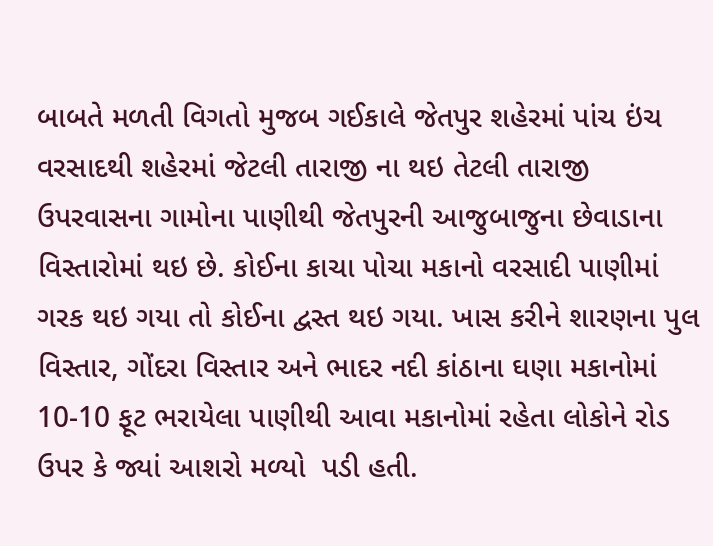બાબતે મળતી વિગતો મુજબ ગઈકાલે જેતપુર શહેરમાં પાંચ ઇંચ વરસાદથી શહેરમાં જેટલી તારાજી ના થઇ તેટલી તારાજી ઉપરવાસના ગામોના પાણીથી જેતપુરની આજુબાજુના છેવાડાના વિસ્તારોમાં થઇ છે. કોઈના કાચા પોચા મકાનો વરસાદી પાણીમાં ગરક થઇ ગયા તો કોઈના દ્વસ્ત થઇ ગયા. ખાસ કરીને શારણના પુલ વિસ્તાર, ગોંદરા વિસ્તાર અને ભાદર નદી કાંઠાના ઘણા મકાનોમાં 10-10 ફૂટ ભરાયેલા પાણીથી આવા મકાનોમાં રહેતા લોકોને રોડ ઉપર કે જ્યાં આશરો મળ્યો  પડી હતી.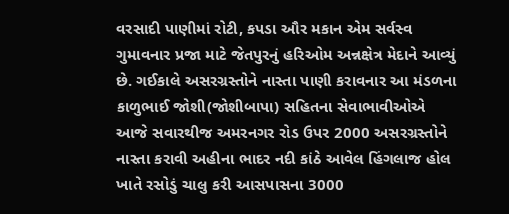વરસાદી પાણીમાં રોટી, કપડા ઔર મકાન એમ સર્વસ્વ ગુમાવનાર પ્રજા માટે જેતપુરનું હરિઓમ અન્નક્ષેત્ર મેદાને આવ્યું છે. ગઈકાલે અસરગ્રસ્તોને નાસ્તા પાણી કરાવનાર આ મંડળના કાળુભાઈ જોશી(જોશીબાપા) સહિતના સેવાભાવીઓએ આજે સવારથીજ અમરનગર રોડ ઉપર 2000 અસરગ્રસ્તોને નાસ્તા કરાવી અહીના ભાદર નદી કાંઠે આવેલ હિંગલાજ હોલ ખાતે રસોડું ચાલુ કરી આસપાસના 3000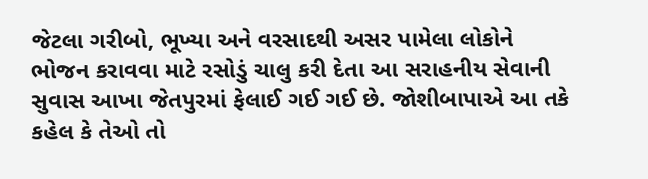જેટલા ગરીબો, ભૂખ્યા અને વરસાદથી અસર પામેલા લોકોને ભોજન કરાવવા માટે રસોડું ચાલુ કરી દેતા આ સરાહનીય સેવાની સુવાસ આખા જેતપુરમાં ફેલાઈ ગઈ ગઈ છે. જોશીબાપાએ આ તકે કહેલ કે તેઓ તો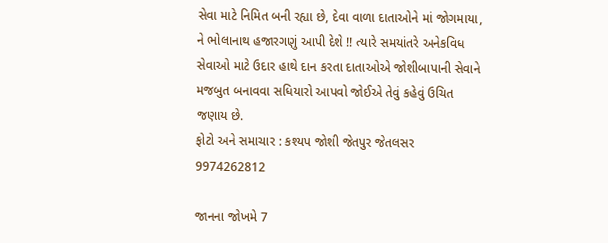સેવા માટે નિમિત બની રહ્યા છે, દેવા વાળા દાતાઓને માં જોગમાયા, ને ભોલાનાથ હજારગણું આપી દેશે !! ત્યારે સમયાંતરે અનેકવિધ સેવાઓ માટે ઉદાર હાથે દાન કરતા દાતાઓએ જોશીબાપાની સેવાને મજબુત બનાવવા સધિયારો આપવો જોઈએ તેવું કહેવું ઉચિત જણાય છે.
ફોટો અને સમાચાર : કશ્યપ જોશી જેતપુર જેતલસર 9974262812

જાનના જોખમે 7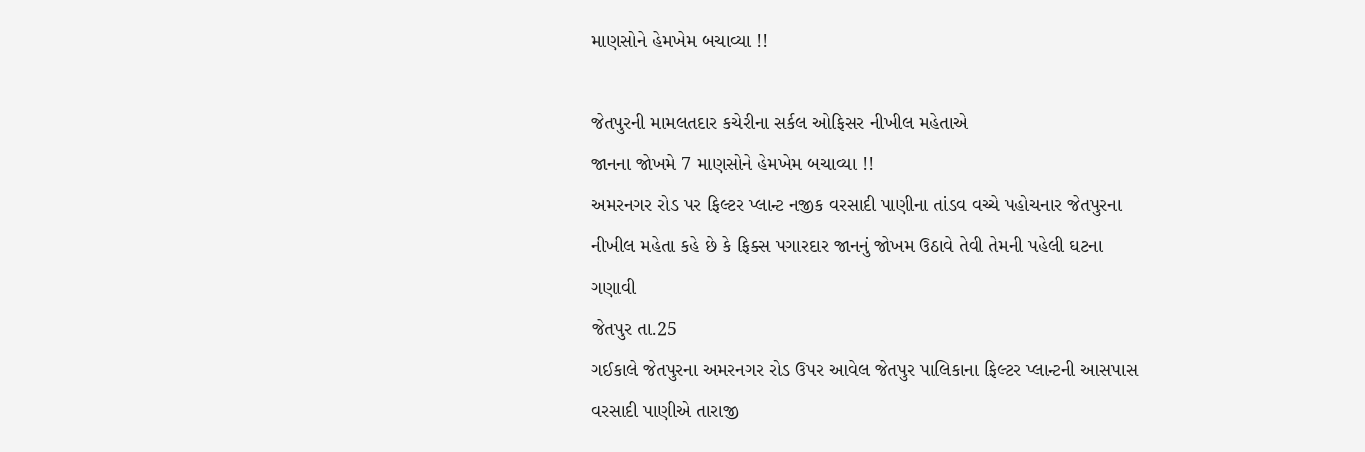માણસોને હેમખેમ બચાવ્યા !!

જેતપુરની મામલતદાર કચેરીના સર્કલ ઓફિસર નીખીલ મહેતાએ
જાનના જોખમે 7 માણસોને હેમખેમ બચાવ્યા !!
અમરનગર રોડ પર ફિલ્ટર પ્લાન્ટ નજીક વરસાદી પાણીના તાંડવ વચ્ચે પહોચનાર જેતપુરના
નીખીલ મહેતા કહે છે કે ફિક્સ પગારદાર જાનનું જોખમ ઉઠાવે તેવી તેમની પહેલી ઘટના ગણાવી
જેતપુર તા.25
ગઈકાલે જેતપુરના અમરનગર રોડ ઉપર આવેલ જેતપુર પાલિકાના ફિલ્ટર પ્લાન્ટની આસપાસ વરસાદી પાણીએ તારાજી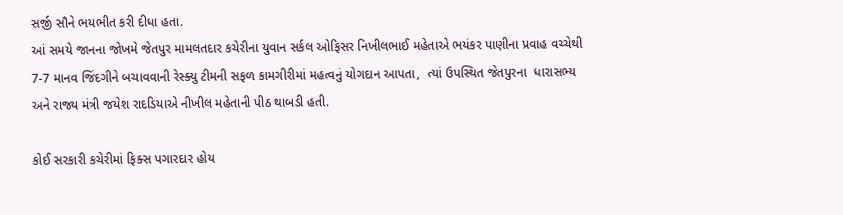સર્જી સૌને ભયભીત કરી દીધા હતા.
આં સમયે જાનના જોખમે જેતપુર મામલતદાર કચેરીના યુવાન સર્કલ ઓફિસર નિખીલભાઈ મહેતાએ ભયંકર પાણીના પ્રવાહ વચ્ચેથી 7-7 માનવ જિંદગીને બચાવવાની રેસ્ક્યુ ટીમની સફળ કામગીરીમાં મહત્વનું યોગદાન આપતા,  ત્યાં ઉપસ્થિત જેતપુરના  ધારાસભ્ય અને રાજ્ય મંત્રી જયેશ રાદડિયાએ નીખીલ મહેતાની પીઠ થાબડી હતી.

કોઈ સરકારી કચેરીમાં ફિક્સ પગારદાર હોય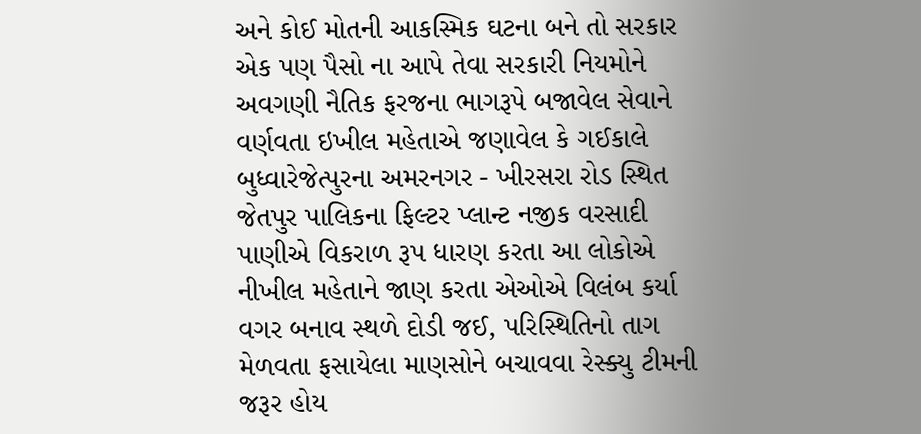અને કોઈ મોતની આકસ્મિક ઘટના બને તો સરકાર એક પણ પૈસો ના આપે તેવા સરકારી નિયમોને અવગણી નૈતિક ફરજના ભાગરૂપે બજાવેલ સેવાને વર્ણવતા ઇખીલ મહેતાએ જણાવેલ કે ગઈકાલે બુધ્વારેજેત્પુરના અમરનગર - ખીરસરા રોડ સ્થિત જેતપુર પાલિકના ફિલ્ટર પ્લાન્ટ નજીક વરસાદી પાણીએ વિકરાળ રૂપ ધારણ કરતા આ લોકોએ નીખીલ મહેતાને જાણ કરતા એઓએ વિલંબ કર્યા વગર બનાવ સ્થળે દોડી જઈ, પરિસ્થિતિનો તાગ મેળવતા ફસાયેલા માણસોને બચાવવા રેસ્ક્યુ ટીમની જરૂર હોય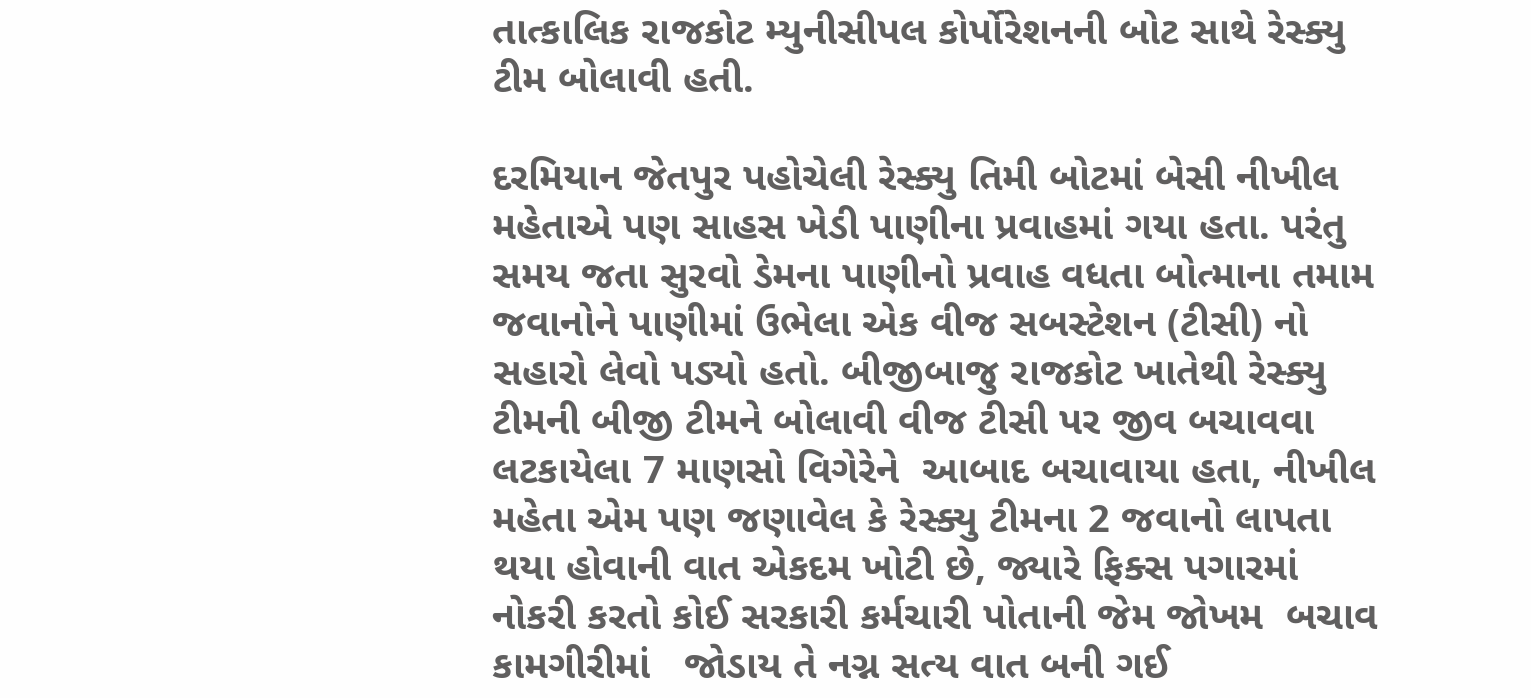તાત્કાલિક રાજકોટ મ્યુનીસીપલ કોર્પોરેશનની બોટ સાથે રેસ્ક્યુ ટીમ બોલાવી હતી.

દરમિયાન જેતપુર પહોચેલી રેસ્ક્યુ તિમી બોટમાં બેસી નીખીલ મહેતાએ પણ સાહસ ખેડી પાણીના પ્રવાહમાં ગયા હતા. પરંતુ સમય જતા સુરવો ડેમના પાણીનો પ્રવાહ વધતા બોત્માના તમામ જવાનોને પાણીમાં ઉભેલા એક વીજ સબસ્ટેશન (ટીસી) નો સહારો લેવો પડ્યો હતો. બીજીબાજુ રાજકોટ ખાતેથી રેસ્ક્યુ ટીમની બીજી ટીમને બોલાવી વીજ ટીસી પર જીવ બચાવવા લટકાયેલા 7 માણસો વિગેરેને  આબાદ બચાવાયા હતા, નીખીલ મહેતા એમ પણ જણાવેલ કે રેસ્ક્યુ ટીમના 2 જવાનો લાપતા થયા હોવાની વાત એકદમ ખોટી છે, જ્યારે ફિક્સ પગારમાં નોકરી કરતો કોઈ સરકારી કર્મચારી પોતાની જેમ જોખમ  બચાવ કામગીરીમાં   જોડાય તે નગ્ન સત્ય વાત બની ગઈ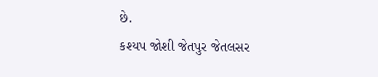છે.
કશ્યપ જોશી જેતપુર જેતલસર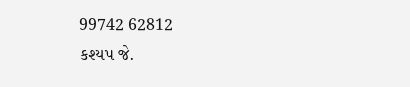99742 62812
કશ્યપ જે.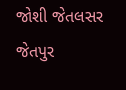જોશી જેતલસર જેતપુર